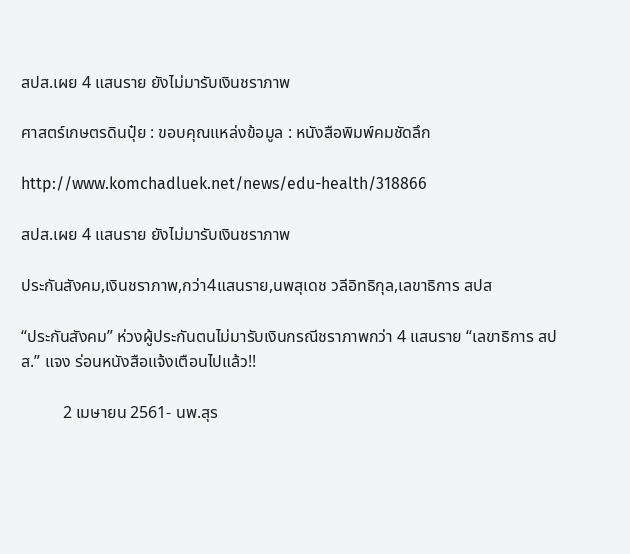สปส.เผย 4 แสนราย ยังไม่มารับเงินชราภาพ

ศาสตร์เกษตรดินปุ๋ย : ขอบคุณแหล่งข้อมูล : หนังสือพิมพ์คมชัดลึก

http://www.komchadluek.net/news/edu-health/318866

สปส.เผย 4 แสนราย ยังไม่มารับเงินชราภาพ

ประกันสังคม,เงินชราภาพ,กว่า4แสนราย,นพสุเดช วลีอิทธิกุล,เลขาธิการ สปส

“ประกันสังคม” ห่วงผู้ประกันตนไม่มารับเงินกรณีชราภาพกว่า 4 แสนราย “เลขาธิการ สปส.” แจง ร่อนหนังสือแจ้งเตือนไปแล้ว!!

          2 เมษายน 2561- นพ.สุร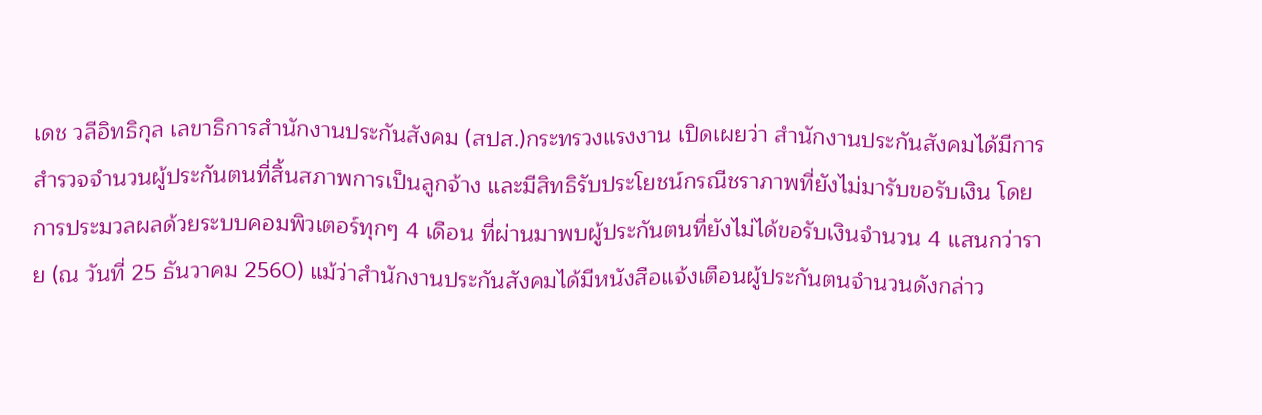เดช วลีอิทธิกุล เลขาธิการสำนักงานประกันสังคม (สปส.)กระทรวงแรงงาน เปิดเผยว่า สำนักงานประกันสังคมได้มีการสำรวจจำนวนผู้ประกันตนที่สิ้นสภาพการเป็นลูกจ้าง และมีสิทธิรับประโยชน์กรณีชราภาพที่ยังไม่มารับขอรับเงิน โดยการประมวลผลด้วยระบบคอมพิวเตอร์ทุกๆ 4 เดือน ที่ผ่านมาพบผู้ประกันตนที่ยังไม่ได้ขอรับเงินจำนวน 4 แสนกว่าราย (ณ วันที่ 25 ธันวาคม 2560) แม้ว่าสำนักงานประกันสังคมได้มีหนังสือแจ้งเตือนผู้ประกันตนจำนวนดังกล่าว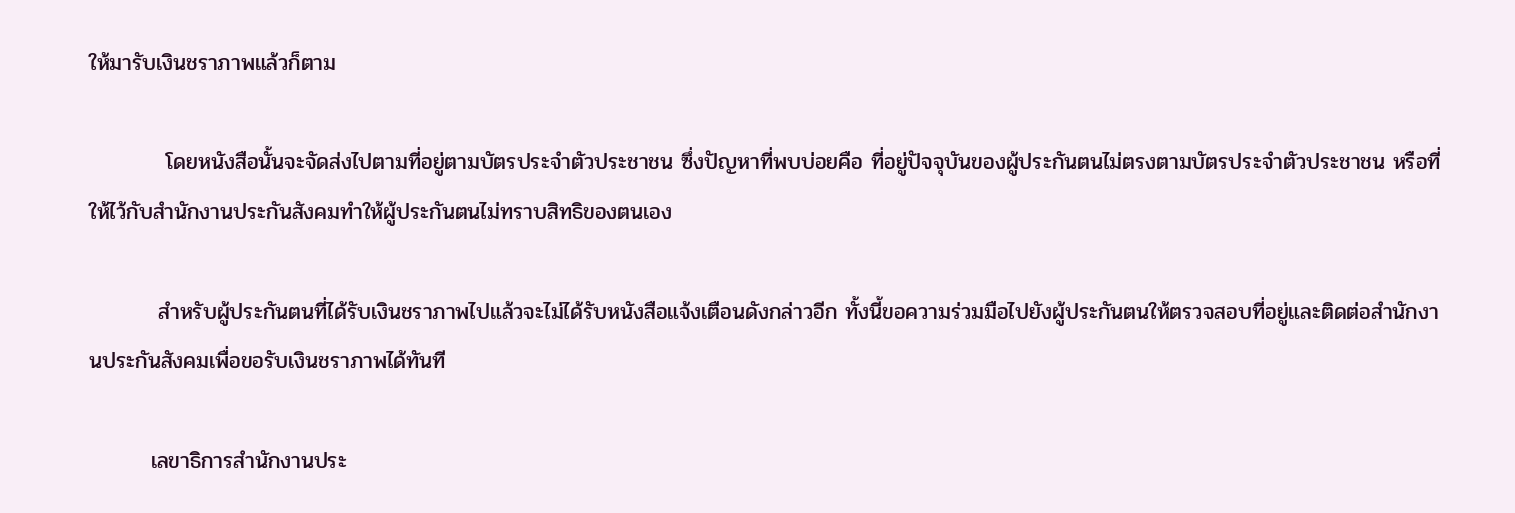ให้มารับเงินชราภาพแล้วก็ตาม

          โดยหนังสือนั้นจะจัดส่งไปตามที่อยู่ตามบัตรประจำตัวประชาชน ซึ่งปัญหาที่พบบ่อยคือ ที่อยู่ปัจจุบันของผู้ประกันตนไม่ตรงตามบัตรประจำตัวประชาชน หรือที่ให้ไว้กับสำนักงานประกันสังคมทำให้ผู้ประกันตนไม่ทราบสิทธิของตนเอง

         สำหรับผู้ประกันตนที่ได้รับเงินชราภาพไปแล้วจะไม่ได้รับหนังสือแจ้งเตือนดังกล่าวอีก ทั้งนี้ขอความร่วมมือไปยังผู้ประกันตนให้ตรวจสอบที่อยู่และติดต่อสำนักงานประกันสังคมเพื่อขอรับเงินชราภาพได้ทันที

        เลขาธิการสำนักงานประ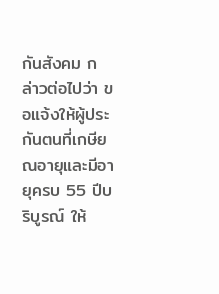กันสังคม กล่าวต่อไปว่า ขอแจ้งให้ผู้ประกันตนที่เกษียณอายุและมีอายุครบ 55 ปีบริบูรณ์ ให้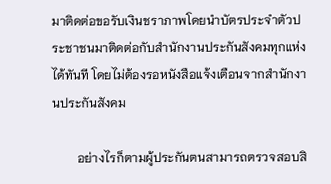มาติดต่อขอรับเงินชราภาพโดยนำบัตรประจำตัวประชาชนมาติดต่อกับสำนักงานประกันสังคมทุกแห่งได้ทันที โดยไม่ต้องรอหนังสือแจ้งเตือนจากสำนักงานประกันสังคม

        อย่างไรก็ตามผู้ประกันตนสามารถตรวจสอบสิ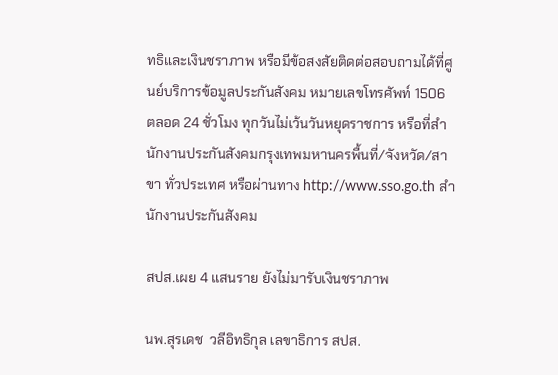ทธิและเงินชราภาพ หรือมีข้อสงสัยติดต่อสอบถามได้ที่ศูนย์บริการข้อมูลประกันสังคม หมายเลขโทรศัพท์ 1506 ตลอด 24 ชั่วโมง ทุกวันไม่เว้นวันหยุดราชการ หรือที่สำนักงานประกันสังคมกรุงเทพมหานครพื้นที่/จังหวัด/สาขา ทั่วประเทศ หรือผ่านทาง http://www.sso.go.th สำนักงานประกันสังคม

สปส.เผย 4 แสนราย ยังไม่มารับเงินชราภาพ

นพ.สุรเดช  วลีอิทธิกุล เลขาธิการ สปส.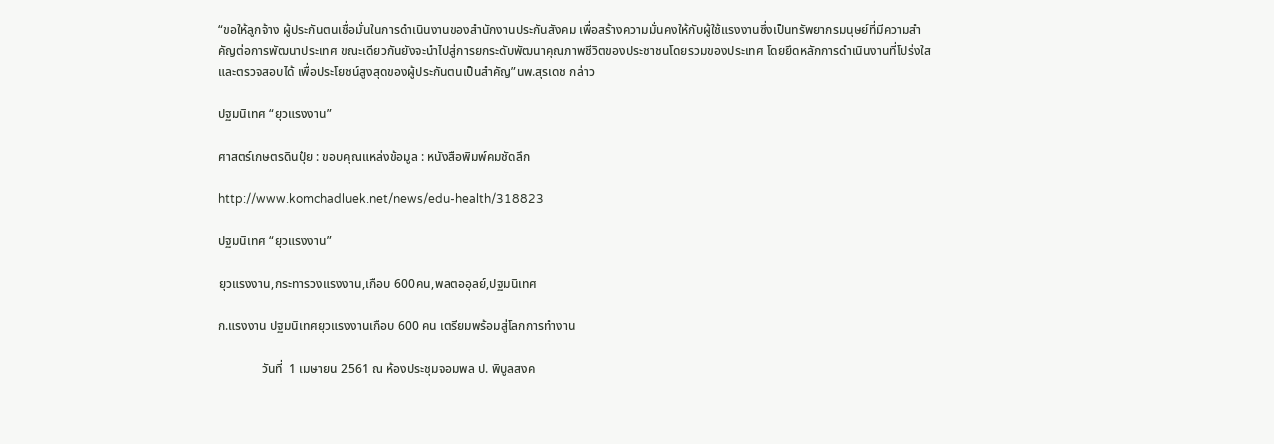“ขอให้ลูกจ้าง ผู้ประกันตนเชื่อมั่นในการดำเนินงานของสำนักงานประกันสังคม เพื่อสร้างความมั่นคงให้กับผู้ใช้แรงงานซึ่งเป็นทรัพยากรมนุษย์ที่มีความสำคัญต่อการพัฒนาประเทศ ขณะเดียวกันยังจะนำไปสู่การยกระดับพัฒนาคุณภาพชีวิตของประชาชนโดยรวมของประเทศ โดยยึดหลักการดำเนินงานที่โปร่งใส และตรวจสอบได้ เพื่อประโยชน์สูงสุดของผู้ประกันตนเป็นสำคัญ”นพ.สุรเดช กล่าว

ปฐมนิเทศ “ยุวแรงงาน”

ศาสตร์เกษตรดินปุ๋ย : ขอบคุณแหล่งข้อมูล : หนังสือพิมพ์คมชัดลึก

http://www.komchadluek.net/news/edu-health/318823

ปฐมนิเทศ “ยุวแรงงาน”

ยุวแรงงาน,กระทารวงแรงงาน,เกือบ 600คน,พลตออุลย์,ปฐมนิเทศ

ก.แรงงาน ปฐมนิเทศยุวแรงงานเกือบ 600 คน เตรียมพร้อมสู่โลกการทำงาน

              วันที่  1 เมษายน 2561 ณ ห้องประชุมจอมพล ป. พิบูลสงค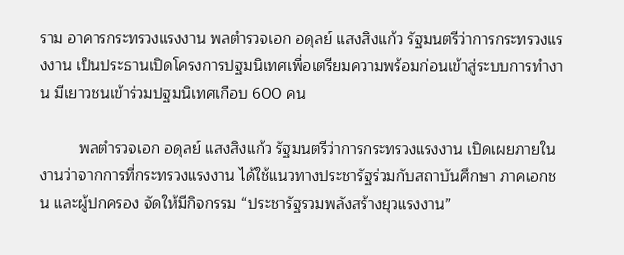ราม อาคารกระทรวงแรงงาน พลตำรวจเอก อดุลย์ แสงสิงแก้ว รัฐมนตรีว่าการกระทรวงแรงงาน เป็นประธานเปิดโครงการปฐมนิเทศเพื่อเตรียมความพร้อมก่อนเข้าสู่ระบบการทำงาน มีเยาวชนเข้าร่วมปฐมนิเทศเกือบ 600 คน

         พลตำรวจเอก อดุลย์ แสงสิงแก้ว รัฐมนตรีว่าการกระทรวงแรงงาน เปิดเผยภายในงานว่าจากการที่กระทรวงแรงงาน ได้ใช้แนวทางประชารัฐร่วมกับสถาบันศึกษา ภาคเอกชน และผู้ปกครอง จัดให้มีกิจกรรม “ประชารัฐรวมพลังสร้างยุวแรงงาน”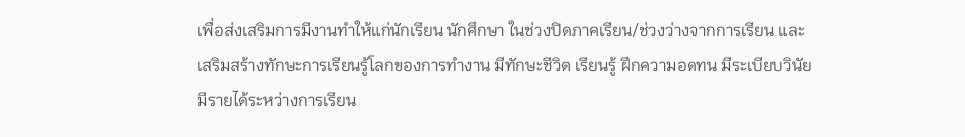เพื่อส่งเสริมการมีงานทำให้แก่นักเรียน นักศึกษา ในช่วงปิดภาคเรียน/ช่วงว่างจากการเรียน และเสริมสร้างทักษะการเรียนรู้โลกของการทำงาน มีทักษะชีวิต เรียนรู้ ฝึกความอดทน มีระเบียบวินัย มีรายได้ระหว่างการเรียน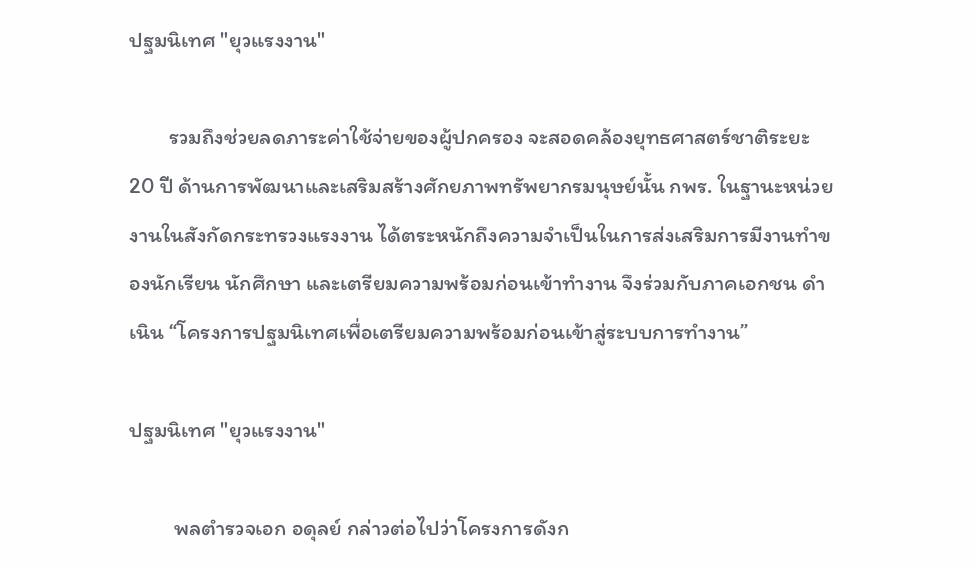ปฐมนิเทศ "ยุวแรงงาน"

        รวมถึงช่วยลดภาระค่าใช้จ่ายของผู้ปกครอง จะสอดคล้องยุทธศาสตร์ชาติระยะ 20 ปี ด้านการพัฒนาและเสริมสร้างศักยภาพทรัพยากรมนุษย์นั้น กพร. ในฐานะหน่วยงานในสังกัดกระทรวงแรงงาน ได้ตระหนักถึงความจำเป็นในการส่งเสริมการมีงานทำของนักเรียน นักศึกษา และเตรียมความพร้อมก่อนเข้าทำงาน จึงร่วมกับภาคเอกชน ดำเนิน “โครงการปฐมนิเทศเพื่อเตรียมความพร้อมก่อนเข้าสู่ระบบการทำงาน”

ปฐมนิเทศ "ยุวแรงงาน"

         พลตำรวจเอก อดุลย์ กล่าวต่อไปว่าโครงการดังก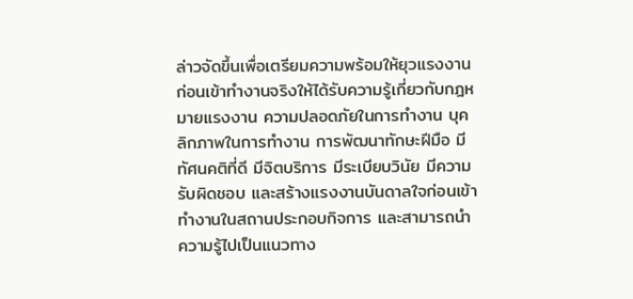ล่าวจัดขึ้นเพื่อเตรียมความพร้อมให้ยุวแรงงานก่อนเข้าทำงานจริงให้ได้รับความรู้เกี่ยวกับกฎหมายแรงงาน ความปลอดภัยในการทำงาน บุคลิกภาพในการทำงาน การพัฒนาทักษะฝีมือ มีทัศนคติที่ดี มีจิตบริการ มีระเบียบวินัย มีความรับผิดชอบ และสร้างแรงงานบันดาลใจก่อนเข้าทำงานในสถานประกอบกิจการ และสามารถนำความรู้ไปเป็นแนวทาง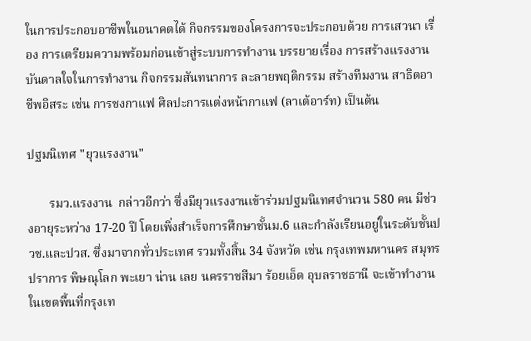ในการประกอบอาชีพในอนาคตได้ กิจกรรมของโครงการจะประกอบด้วย การเสวนา เรื่อง การเตรียมความพร้อมก่อนเข้าสู่ระบบการทำงาน บรรยายเรื่อง การสร้างแรงงานบันดาลใจในการทำงาน กิจกรรมสันทนาการ ละลายพฤติกรรม สร้างทีมงาน สาธิตอาชีพอิสระ เช่น การชงกาแฟ ศิลปะการแต่งหน้ากาแฟ (ลาเต้อาร์ท) เป็นต้น

ปฐมนิเทศ "ยุวแรงงาน"

       รมว.แรงงาน  กล่าวอีกว่า ซึ่งมียุวแรงงานเข้าร่วมปฐมนิเทศจำนวน 580 คน มีช่วงอายุระหว่าง 17-20 ปี โดยเพิ่งสำเร็จการศึกษาชั้นม.6 และกำลังเรียนอยู่ในระดับชั้นปวช.และปวส. ซึ่งมาจากทั่วประเทศ รวมทั้งสิ้น 34 จังหวัด เช่น กรุงเทพมหานคร สมุทรปราการ พิษณุโลก พะเยา น่าน เลย นครราชสีมา ร้อยเอ็ด อุบลราชธานี จะเข้าทำงานในเขตพื้นที่กรุงเท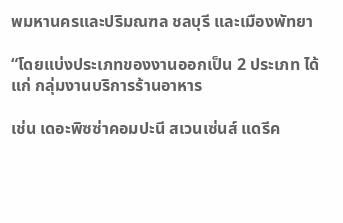พมหานครและปริมณฑล ชลบุรี และเมืองพัทยา

“โดยแบ่งประเภทของงานออกเป็น 2 ประเภท ได้แก่ กลุ่มงานบริการร้านอาหาร

เช่น เดอะพิซซ่าคอมปะนี สเวนเซ่นส์ แดรีค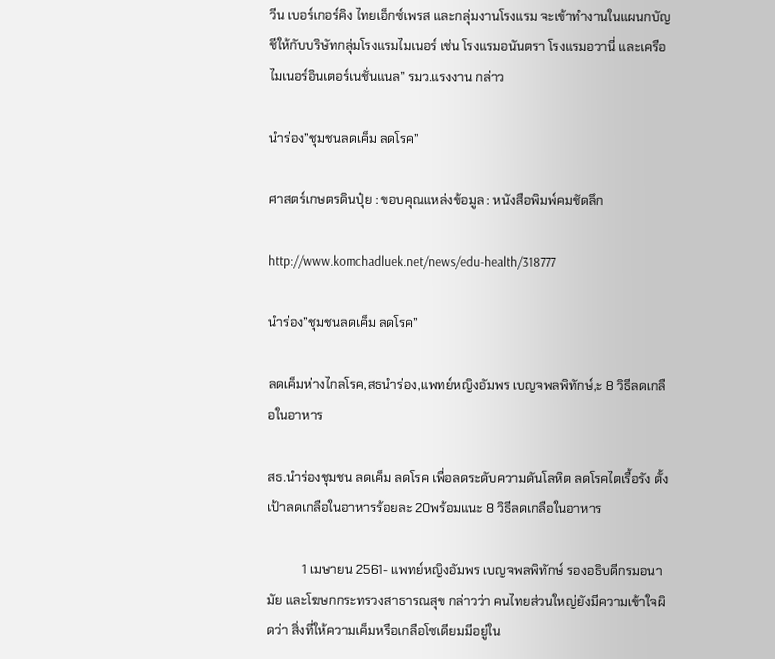วีน เบอร์เกอร์คิง ไทยเอ็กซ์เพรส และกลุ่มงานโรงแรม จะเข้าทำงานในแผนกบัญชีให้กับบริษัทกลุ่มโรงแรมไมเนอร์ เช่น โรงแรมอนันตรา โรงแรมอวานี่ และเครือไมเนอร์อินเตอร์เนชั่นแนล” รมว.แรงงาน กล่าว

นำร่อง”ชุมชนลดเค็ม ลดโรค”

ศาสตร์เกษตรดินปุ๋ย : ขอบคุณแหล่งข้อมูล : หนังสือพิมพ์คมชัดลึก

http://www.komchadluek.net/news/edu-health/318777

นำร่อง”ชุมชนลดเค็ม ลดโรค”

ลดเค็มห่างไกลโรค,สธนำร่อง,แพทย์หญิงอัมพร เบญจพลพิทักษ์,ะ 8 วิธีลดเกลือในอาหาร

สธ.นำร่องชุมชน ลดเค็ม ลดโรค เพื่อลดระดับความดันโลหิต ลดโรคไตเรื้อรัง ตั้งเป้าลดเกลือในอาหารร้อยละ 20พร้อมแนะ 8 วิธีลดเกลือในอาหาร

           1 เมษายน 2561- แพทย์หญิงอัมพร เบญจพลพิทักษ์ รองอธิบดีกรมอนามัย และโฆษกกระทรวงสาธารณสุข กล่าวว่า คนไทยส่วนใหญ่ยังมีความเข้าใจผิดว่า สิ่งที่ให้ความเค็มหรือเกลือโซเดียมมีอยู่ใน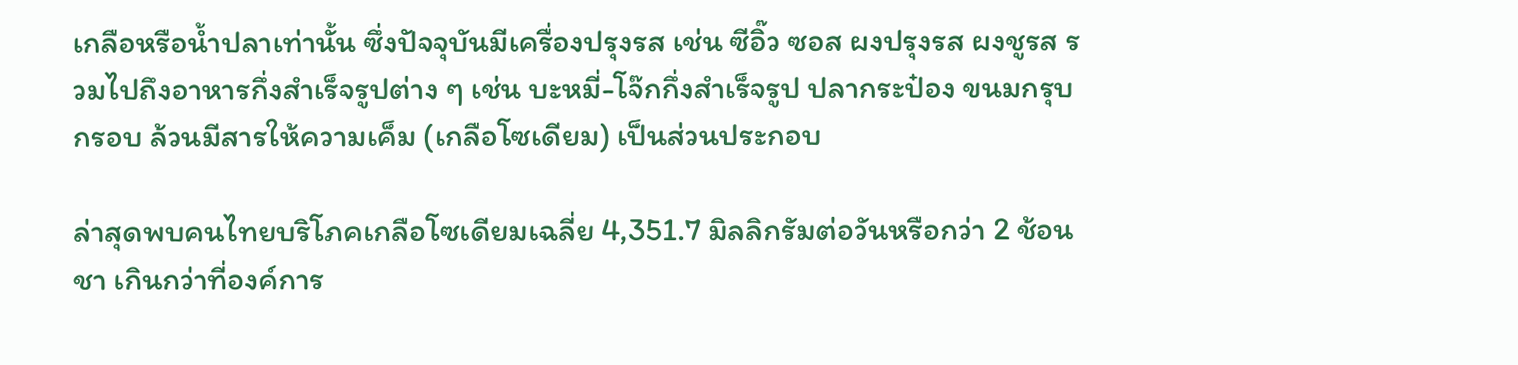เกลือหรือน้ำปลาเท่านั้น ซึ่งปัจจุบันมีเครื่องปรุงรส เช่น ซีอิ๊ว ซอส ผงปรุงรส ผงชูรส รวมไปถึงอาหารกึ่งสำเร็จรูปต่าง ๆ เช่น บะหมี่-โจ๊กกึ่งสำเร็จรูป ปลากระป๋อง ขนมกรุบกรอบ ล้วนมีสารให้ความเค็ม (เกลือโซเดียม) เป็นส่วนประกอบ

ล่าสุดพบคนไทยบริโภคเกลือโซเดียมเฉลี่ย 4,351.7 มิลลิกรัมต่อวันหรือกว่า 2 ช้อนชา เกินกว่าที่องค์การ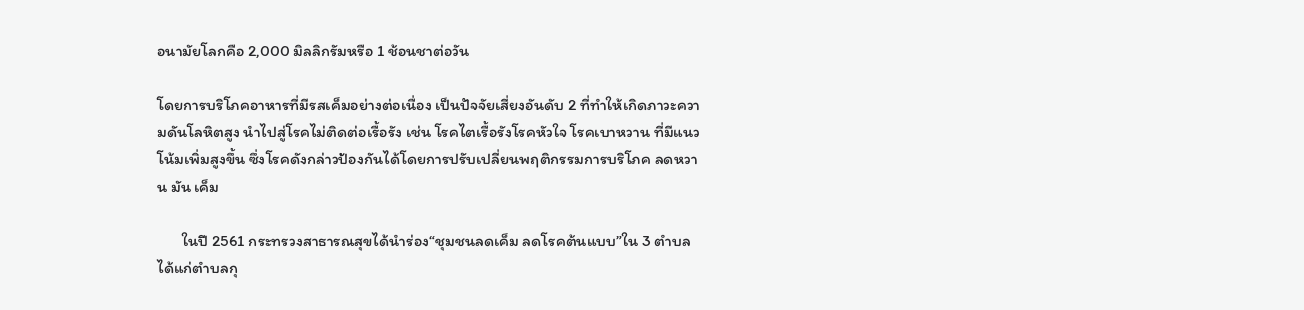อนามัยโลกคือ 2,000 มิลลิกรัมหรือ 1 ช้อนชาต่อวัน

โดยการบริโภคอาหารที่มีรสเค็มอย่างต่อเนื่อง เป็นปัจจัยเสี่ยงอันดับ 2 ที่ทำให้เกิดภาวะความดันโลหิตสูง นำไปสู่โรคไม่ติดต่อเรื้อรัง เช่น โรคไตเรื้อรังโรคหัวใจ โรคเบาหวาน ที่มีแนวโน้มเพิ่มสูงขึ้น ซึ่งโรคดังกล่าวป้องกันได้โดยการปรับเปลี่ยนพฤติกรรมการบริโภค ลดหวาน มัน เค็ม

       ในปี 2561 กระทรวงสาธารณสุขได้นำร่อง“ชุมชนลดเค็ม ลดโรคต้นแบบ”ใน 3 ตำบลได้แก่ตำบลกุ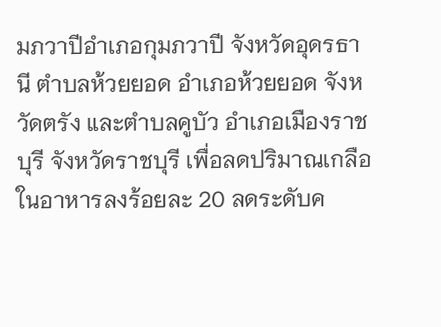มภวาปีอำเภอกุมภวาปี จังหวัดอุดรธานี ตำบลห้วยยอด อำเภอห้วยยอด จังหวัดตรัง และตำบลคูบัว อำเภอเมืองราชบุรี จังหวัดราชบุรี เพื่อลดปริมาณเกลือในอาหารลงร้อยละ 20 ลดระดับค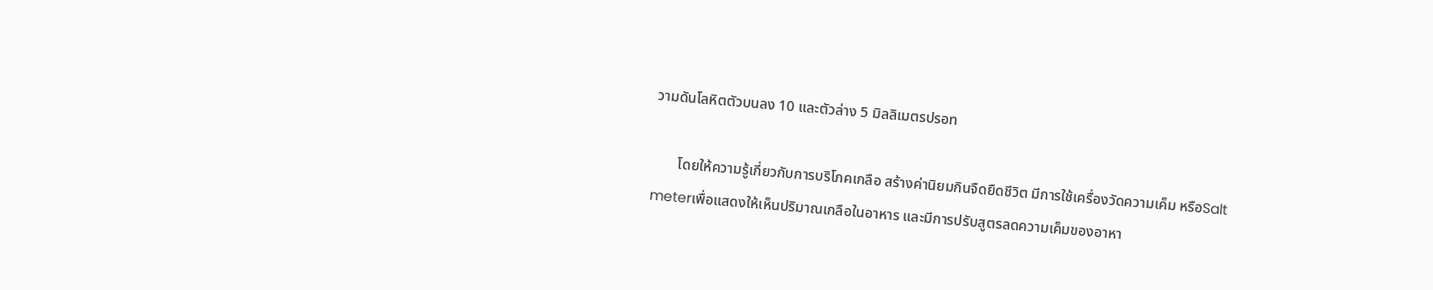วามดันโลหิตตัวบนลง 10 และตัวล่าง 5 มิลลิเมตรปรอท

       โดยให้ความรู้เกี่ยวกับการบริโภคเกลือ สร้างค่านิยมกินจืดยืดชีวิต มีการใช้เครื่องวัดความเค็ม หรือSalt meterเพื่อแสดงให้เห็นปริมาณเกลือในอาหาร และมีการปรับสูตรลดความเค็มของอาหา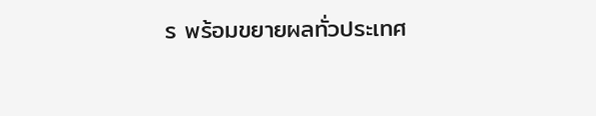ร พร้อมขยายผลทั่วประเทศ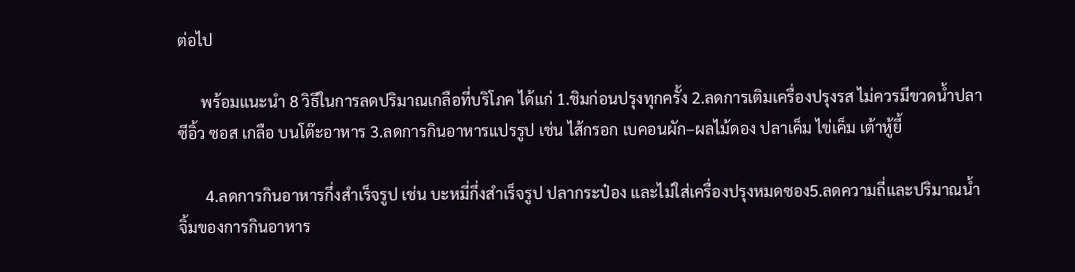ต่อไป

      พร้อมแนะนำ 8 วิธีในการลดปริมาณเกลือที่บริโภค ได้แก่ 1.ชิมก่อนปรุงทุกครั้ง 2.ลดการเติมเครื่องปรุงรส ไม่ควรมีขวดน้ำปลา ซีอิ้ว ซอส เกลือ บนโต๊ะอาหาร 3.ลดการกินอาหารแปรรูป เช่น ไส้กรอก เบคอนผัก–ผลไม้ดอง ปลาเค็ม ไข่เค็ม เต้าหู้ยี้

       4.ลดการกินอาหารกึ่งสำเร็จรูป เช่น บะหมี่กึ่งสำเร็จรูป ปลากระป๋อง และไม่ใส่เครื่องปรุงหมดซอง5.ลดความถี่และปริมาณน้ำจิ้มของการกินอาหาร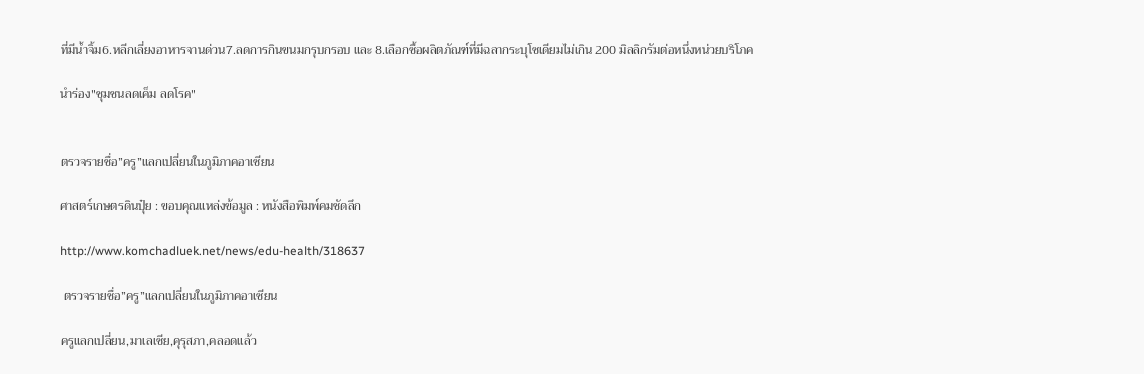ที่มีน้ำจิ้ม6.หลีกเลี่ยงอาหารจานด่วน7.ลดการกินขนมกรุบกรอบ และ 8.เลือกซื้อผลิตภัณฑ์ที่มีฉลากระบุโซเดียมไม่เกิน 200 มิลลิกรัมต่อหนึ่งหน่วยบริโภค

นำร่อง"ชุมชนลดเค็ม ลดโรค"


ตรวจรายชื่อ”ครู”แลกเปลี่ยนในภูมิภาคอาเซียน

ศาสตร์เกษตรดินปุ๋ย : ขอบคุณแหล่งข้อมูล : หนังสือพิมพ์คมชัดลึก

http://www.komchadluek.net/news/edu-health/318637

 ตรวจรายชื่อ”ครู”แลกเปลี่ยนในภูมิภาคอาเซียน

ครูแลกเปลี่ยน,มาเลเซีย,คุรุสภา,คลอดแล้ว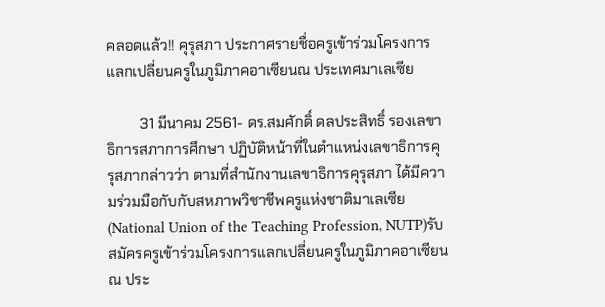คลอดแล้ว!! คุรุสภา ประกาศรายชื่อครูเข้าร่วมโครงการแลกเปลี่ยนครูในภูมิภาคอาเซียนณ ประเทศมาเลเซีย

         31 มีนาคม 2561- ดร.สมศักดิ์ ดลประสิทธิ์ รองเลขาธิการสภาการศึกษา ปฏิบัติหน้าที่ในตำแหน่งเลขาธิการคุรุสภากล่าวว่า ตามที่สำนักงานเลขาธิการคุรุสภา ได้มีความร่วมมือกับกับสหภาพวิชาชีพครูแห่งชาติมาเลเซีย (National Union of the Teaching Profession, NUTP)รับสมัครครูเข้าร่วมโครงการแลกเปลี่ยนครูในภูมิภาคอาเซียน ณ ประ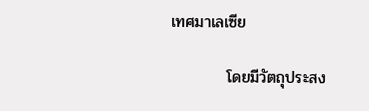เทศมาเลเซีย

          โดยมีวัตถุประสง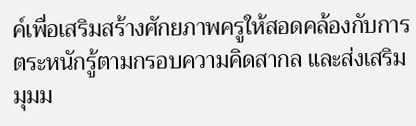ค์เพื่อเสริมสร้างศักยภาพครูให้สอดคล้องกับการตระหนักรู้ตามกรอบความคิดสากล และส่งเสริมมุมม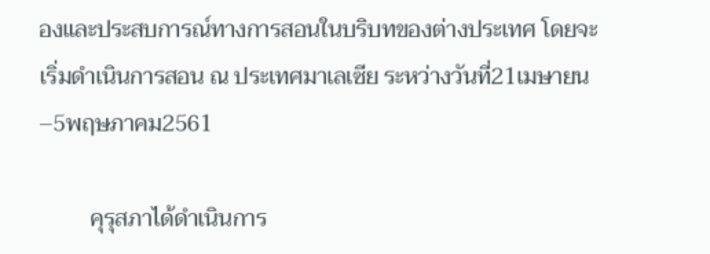องและประสบการณ์ทางการสอนในบริบทของต่างประเทศ โดยจะเริ่มดำเนินการสอน ณ ประเทศมาเลเซีย ระหว่างวันที่21เมษายน –5พฤษภาคม2561

         คุรุสภาได้ดำเนินการ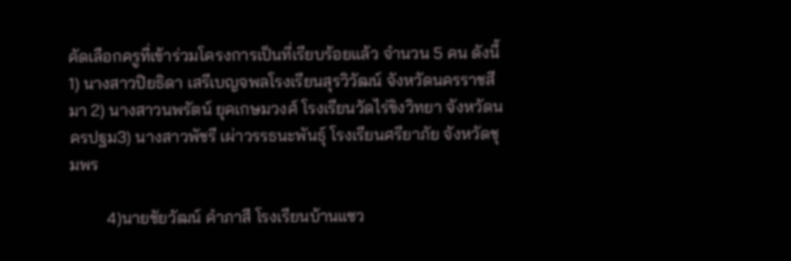คัดเลือกครูที่เข้าร่วมโครงการเป็นที่เรียบร้อยแล้ว จำนวน 5 คน ดังนี้1) นางสาวปิยธิดา เสรีเบญจพลโรงเรียนสุรวิวัฒน์ จังหวัดนครราชสีมา 2) นางสาวนพรัตน์ ยุคเกษมวงศ์ โรงเรียนวัดไร่ขิงวิทยา จังหวัดนครปฐม3) นางสาวพัชรี เผ่าวรรธนะพันธุ์ โรงเรียนศรียาภัย จังหวัดชุมพร

         4)นายชัยวัฒน์ คำภาสี โรงเรียนบ้านแซว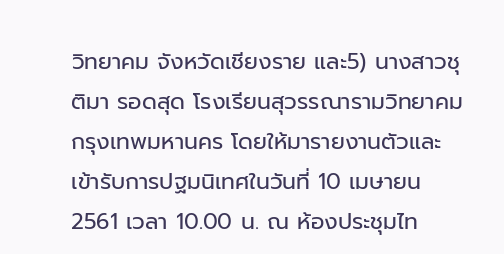วิทยาคม จังหวัดเชียงราย และ5) นางสาวชุติมา รอดสุด โรงเรียนสุวรรณารามวิทยาคม กรุงเทพมหานคร โดยให้มารายงานตัวและเข้ารับการปฐมนิเทศในวันที่ 10 เมษายน 2561 เวลา 10.00 น. ณ ห้องประชุมไท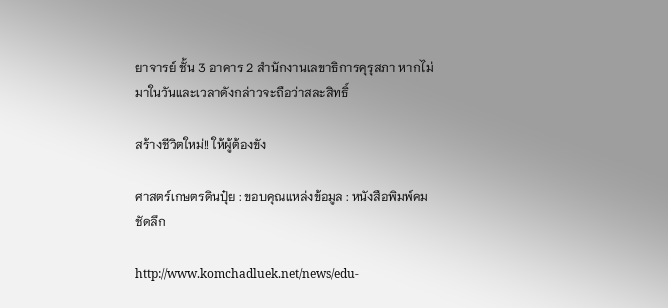ยาจารย์ ชั้น 3 อาคาร 2 สำนักงานเลขาธิการคุรุสภา หากไม่มาในวันและเวลาดังกล่าวจะถือว่าสละสิทธิ์

สร้างชีวิตใหม่!! ให้ผู้ต้องขัง

ศาสตร์เกษตรดินปุ๋ย : ขอบคุณแหล่งข้อมูล : หนังสือพิมพ์คมชัดลึก

http://www.komchadluek.net/news/edu-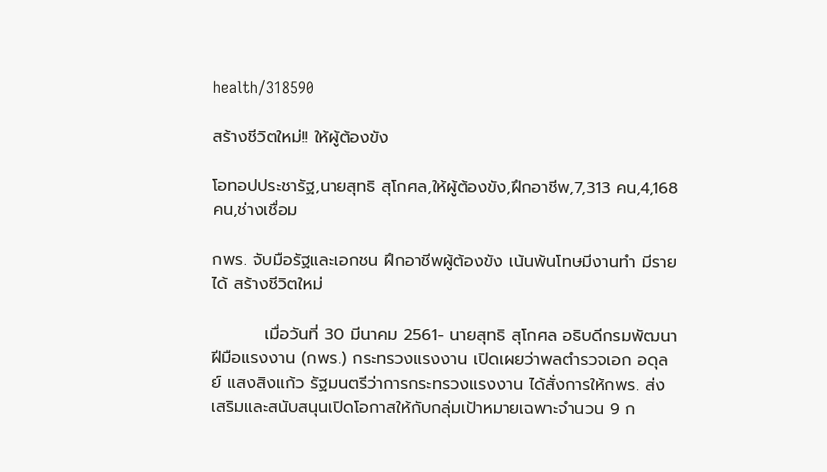health/318590

สร้างชีวิตใหม่!! ให้ผู้ต้องขัง

โอทอปประชารัฐ,นายสุทธิ สุโกศล,ให้ผู้ต้องขัง,ฝึกอาชีพ,7,313 คน,4,168 คน,ช่างเชื่อม

กพร. จับมือรัฐและเอกชน ฝึกอาชีพผู้ต้องขัง เน้นพ้นโทษมีงานทำ มีรายได้ สร้างชีวิตใหม่

         เมื่อวันที่ 30 มีนาคม 2561- นายสุทธิ สุโกศล อธิบดีกรมพัฒนาฝีมือแรงงาน (กพร.) กระทรวงแรงงาน เปิดเผยว่าพลตำรวจเอก อดุลย์ แสงสิงแก้ว รัฐมนตรีว่าการกระทรวงแรงงาน ได้สั่งการให้กพร. ส่งเสริมและสนับสนุนเปิดโอกาสให้กับกลุ่มเป้าหมายเฉพาะจำนวน 9 ก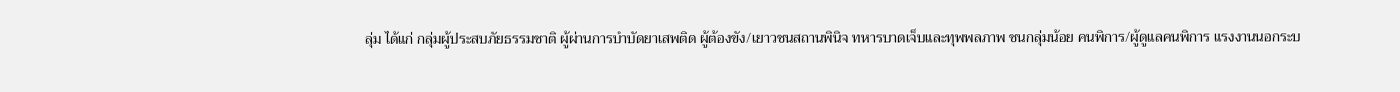ลุ่ม ได้แก่ กลุ่มผู้ประสบภัยธรรมชาติ ผู้ผ่านการบำบัดยาเสพติด ผู้ต้องขัง/เยาวชนสถานพินิจ ทหารบาดเจ็บและทุพพลภาพ ชนกลุ่มน้อย คนพิการ/ผู้ดูแลคนพิการ แรงงานนอกระบ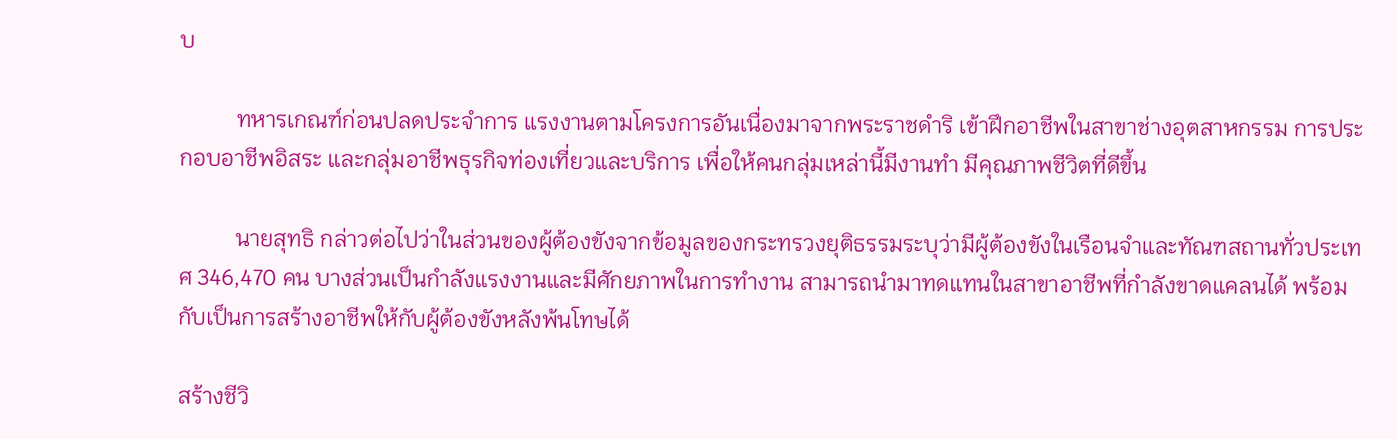บ

          ทหารเกณฑ์ก่อนปลดประจำการ แรงงานตามโครงการอันเนื่องมาจากพระราชดำริ เข้าฝึกอาชีพในสาขาช่างอุตสาหกรรม การประกอบอาชีพอิสระ และกลุ่มอาชีพธุรกิจท่องเที่ยวและบริการ เพื่อให้คนกลุ่มเหล่านี้มีงานทำ มีคุณภาพชีวิตที่ดีขึ้น

          นายสุทธิ กล่าวต่อไปว่าในส่วนของผู้ต้องขังจากข้อมูลของกระทรวงยุติธรรมระบุว่ามีผู้ต้องขังในเรือนจำและทัณฑสถานทั่วประเทศ 346,470 คน บางส่วนเป็นกำลังแรงงานและมีศักยภาพในการทำงาน สามารถนำมาทดแทนในสาขาอาชีพที่กำลังขาดแคลนได้ พร้อมกับเป็นการสร้างอาชีพให้กับผู้ต้องขังหลังพ้นโทษได้

สร้างชีวิ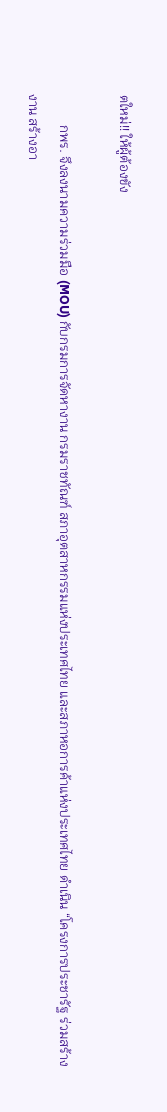ตใหม่!! ให้ผู้ต้องขัง

         กพร. จึงลงนามความร่วมมือ (MOU) กับกรมการจัดหางาน กรมราชทัณฑ์ สภาอุตสาหกรรมแห่งประเทศไทย และสภาหอการค้าแห่งประเทศไทย ดำเนิน “โครงการประชารัฐ ร่วมสร้างงาน สร้างอา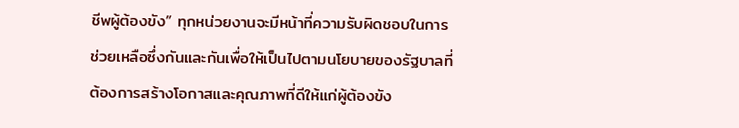ชีพผู้ต้องขัง” ทุกหน่วยงานจะมีหน้าที่ความรับผิดชอบในการช่วยเหลือซึ่งกันและกันเพื่อให้เป็นไปตามนโยบายของรัฐบาลที่ต้องการสร้างโอกาสและคุณภาพที่ดีให้แก่ผู้ต้องขัง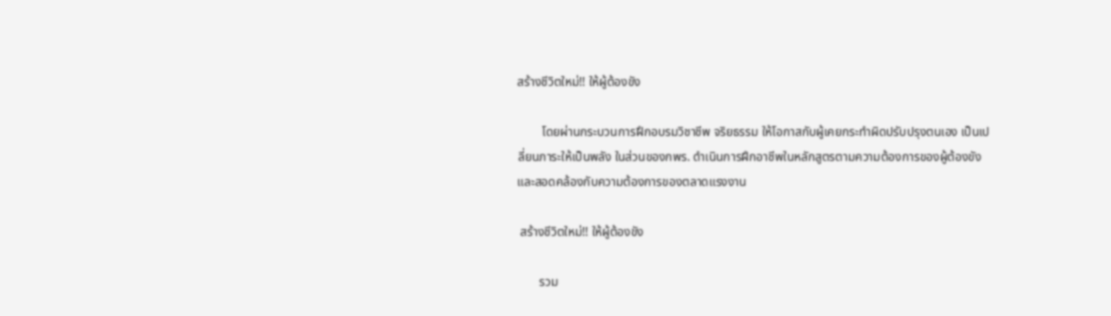สร้างชีวิตใหม่!! ให้ผู้ต้องขัง

        โดยผ่านกระบวนการฝึกอบรมวิชาชีพ จริยธรรม ให้โอกาสกับผู้เคยกระทำผิดปรับปรุงตนเอง เป็นเปลี่ยนภาระให้เป็นพลัง ในส่วนของกพร. ดำเนินการฝึกอาชีพในหลักสูตรตามความต้องการของผู้ต้องขังและสอดคล้องกับความต้องการของตลาดแรงงาน

 สร้างชีวิตใหม่!! ให้ผู้ต้องขัง

       รวม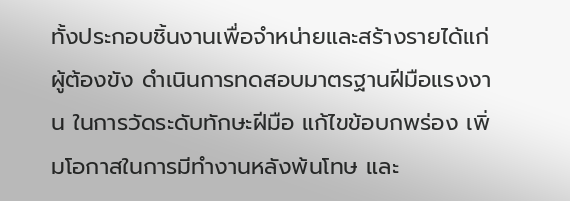ทั้งประกอบชิ้นงานเพื่อจำหน่ายและสร้างรายได้แก่ผู้ต้องขัง ดำเนินการทดสอบมาตรฐานฝีมือแรงงาน ในการวัดระดับทักษะฝีมือ แก้ไขข้อบกพร่อง เพิ่มโอกาสในการมีทำงานหลังพ้นโทษ และ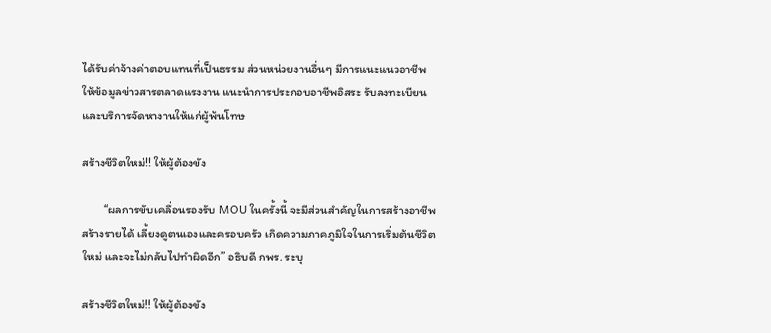ได้รับค่าจ้างค่าตอบแทนที่เป็นธรรม ส่วนหน่วยงานอื่นๆ มีการแนะแนวอาชีพ ให้ข้อมูลข่าวสารตลาดแรงงาน แนะนำการประกอบอาชีพอิสระ รับลงทะเบียนและบริการจัดหางานให้แก่ผู้พ้นโทษ

สร้างชีวิตใหม่!! ให้ผู้ต้องขัง

        “ผลการขับเคลื่อนรองรับ MOU ในครั้งนี้ จะมีส่วนสำคัญในการสร้างอาชีพ สร้างรายได้ เลี้ยงดูตนเองและครอบครัว เกิดความภาคภูมิใจในการเริ่มต้นชีวิตใหม่ และจะไม่กลับไปทำผิดอีก” อธิบดี กพร. ระบุ

สร้างชีวิตใหม่!! ให้ผู้ต้องขัง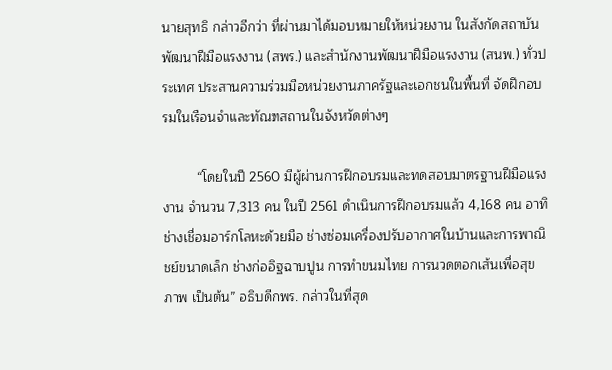นายสุทธิ กล่าวอีกว่า ที่ผ่านมาได้มอบหมายให้หน่วยงาน ในสังกัดสถาบันพัฒนาฝีมือแรงงาน (สพร.) และสำนักงานพัฒนาฝีมือแรงงาน (สนพ.) ทั่วประเทศ ประสานความร่วมมือหน่วยงานภาครัฐและเอกชนในพื้นที่ จัดฝึกอบรมในเรือนจำและทัณฑสถานในจังหวัดต่างๆ

         “โดยในปี 2560 มีผู้ผ่านการฝึกอบรมและทดสอบมาตรฐานฝีมือแรงงาน จำนวน 7,313 คน ในปี 2561 ดำเนินการฝึกอบรมแล้ว 4,168 คน อาทิ ช่างเชื่อมอาร์กโลหะด้วยมือ ช่างซ่อมเครื่องปรับอากาศในบ้านและการพาณิชย์ขนาดเล็ก ช่างก่ออิฐฉาบปูน การทำขนมไทย การนวดตอกเส้นเพื่อสุขภาพ เป็นต้น” อธิบดีกพร. กล่าวในที่สุด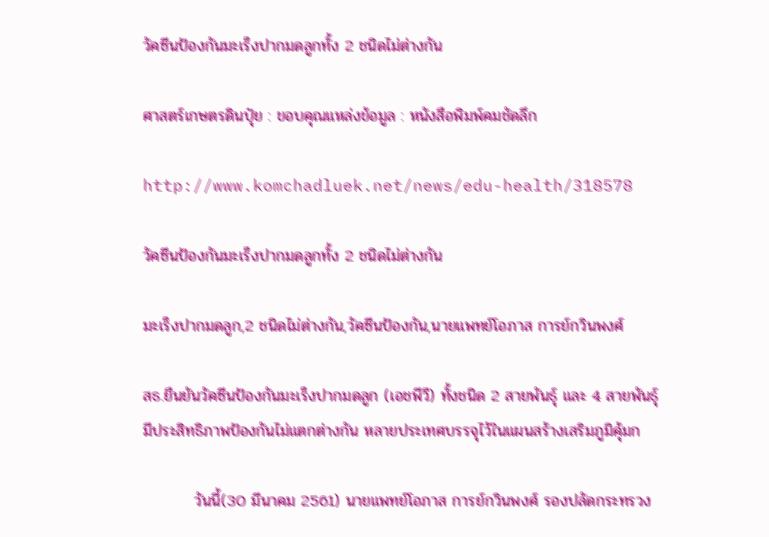วัคซีนป้องกันมะเร็งปากมดลูกทั้ง 2 ชนิดไม่ต่างกัน

ศาสตร์เกษตรดินปุ๋ย : ขอบคุณแหล่งข้อมูล : หนังสือพิมพ์คมชัดลึก

http://www.komchadluek.net/news/edu-health/318578

วัคซีนป้องกันมะเร็งปากมดลูกทั้ง 2 ชนิดไม่ต่างกัน

มะเร็งปากมดลูก,2 ชนิดไม่ต่างกัน,วัคซีนป้องกัน,นายแพทย์โอภาส การย์กวินพงศ์

สธ.ยืนยันวัคซีนป้องกันมะเร็งปากมดลูก (เอชพีวี) ทั้งชนิด 2 สายพันธุ์ และ 4 สายพันธุ์ มีประสิทธิภาพป้องกันไม่แตกต่างกัน หลายประเทศบรรจุไว้ในแผนสร้างเสริมภูมิคุ้มก

         วันนี้(30 มีนาคม 2561) นายแพทย์โอภาส การย์กวินพงศ์ รองปลัดกระทรวง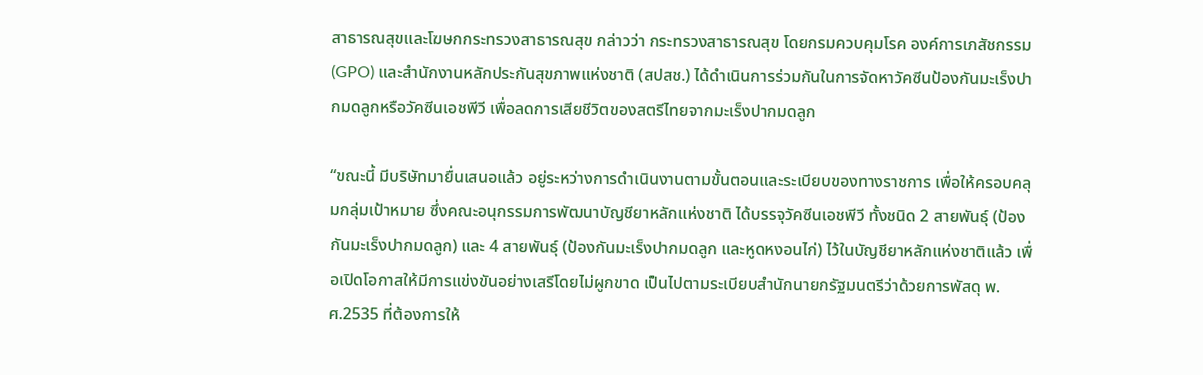สาธารณสุขและโฆษกกระทรวงสาธารณสุข กล่าวว่า กระทรวงสาธารณสุข โดยกรมควบคุมโรค องค์การเภสัชกรรม (GPO) และสำนักงานหลักประกันสุขภาพแห่งชาติ (สปสช.) ได้ดำเนินการร่วมกันในการจัดหาวัคซีนป้องกันมะเร็งปากมดลูกหรือวัคซีนเอชพีวี เพื่อลดการเสียชีวิตของสตรีไทยจากมะเร็งปากมดลูก

“ขณะนี้ มีบริษัทมายื่นเสนอแล้ว อยู่ระหว่างการดำเนินงานตามขั้นตอนและระเบียบของทางราชการ เพื่อให้ครอบคลุมกลุ่มเป้าหมาย ซึ่งคณะอนุกรรมการพัฒนาบัญชียาหลักแห่งชาติ ได้บรรจุวัคซีนเอชพีวี ทั้งชนิด 2 สายพันธุ์ (ป้องกันมะเร็งปากมดลูก) และ 4 สายพันธุ์ (ป้องกันมะเร็งปากมดลูก และหูดหงอนไก่) ไว้ในบัญชียาหลักแห่งชาติแล้ว เพื่อเปิดโอกาสให้มีการแข่งขันอย่างเสรีโดยไม่ผูกขาด เป็นไปตามระเบียบสำนักนายกรัฐมนตรีว่าด้วยการพัสดุ พ.ศ.2535 ที่ต้องการให้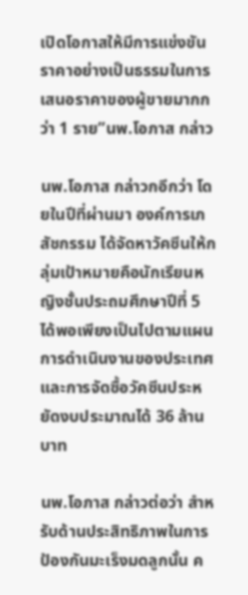เปิดโอกาสให้มีการแข่งขันราคาอย่างเป็นธรรมในการเสนอราคาของผู้ขายมากกว่า 1 ราย”นพ.โอภาส กล่าว

นพ.โอภาส กล่าวกอีกว่า โดยในปีที่ผ่านมา องค์การเภสัชกรรม ได้จัดหาวัคซีนให้กลุ่มเป้าหมายคือนักเรียนหญิงชั้นประถมศึกษาปีที่ 5 ได้พอเพียงเป็นไปตามแผนการดำเนินงานของประเทศและการจัดซื้อวัคซีนประหยัดงบประมาณได้ 36 ล้านบาท

นพ.โอภาส กล่าวต่อว่า สำหรับด้านประสิทธิภาพในการป้องกันมะเร็งมดลูกนั้น ค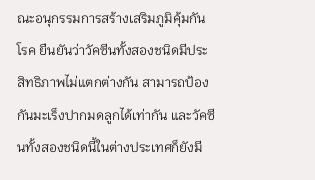ณะอนุกรรมการสร้างเสริมภูมิคุ้มกันโรค ยืนยันว่าวัคซีนทั้งสองชนิดมีประสิทธิภาพไม่แตกต่างกัน สามารถป้องกันมะเร็งปากมดลูกได้เท่ากัน และวัคซีนทั้งสองชนิดนี้ในต่างประเทศก็ยังมี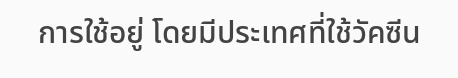การใช้อยู่ โดยมีประเทศที่ใช้วัคซีน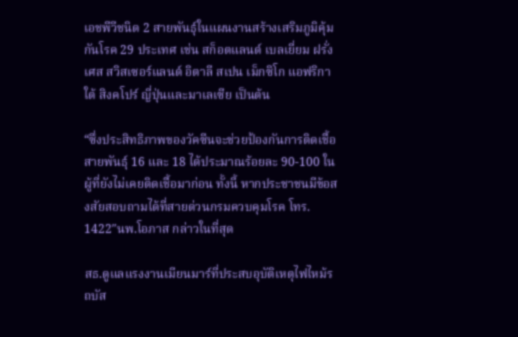เอชพีวีชนิด 2 สายพันธุ์ในแผนงานสร้างเสริมภูมิคุ้มกันโรค 29 ประเทศ เช่น สก็อตแลนด์ เบลเยี่ยม ฝรั่งเศส สวิสเซอร์แลนด์ อิตาลี สเปน เม็กซิโก แอฟริกาใต้ สิงคโปร์ ญี่ปุ่นและมาเลเซีย เป็นต้น

“ซึ่งประสิทธิภาพของวัคซีนจะช่วยป้องกันการติดเชื้อสายพันธุ์ 16 และ 18 ได้ประมาณร้อยละ 90-100 ในผู้ที่ยังไม่เคยติดเชื้อมาก่อน ทั้งนี้ หากประชาชนมีข้อสงสัยสอบถามได้ที่สายด่วนกรมควบคุมโรค โทร. 1422″นพ.โอภาส กล่าวในที่สุด

สธ.ดูแลแรงงานเมียนมาร์ที่ประสบอุบัติเหตุไฟไหม้รถบัส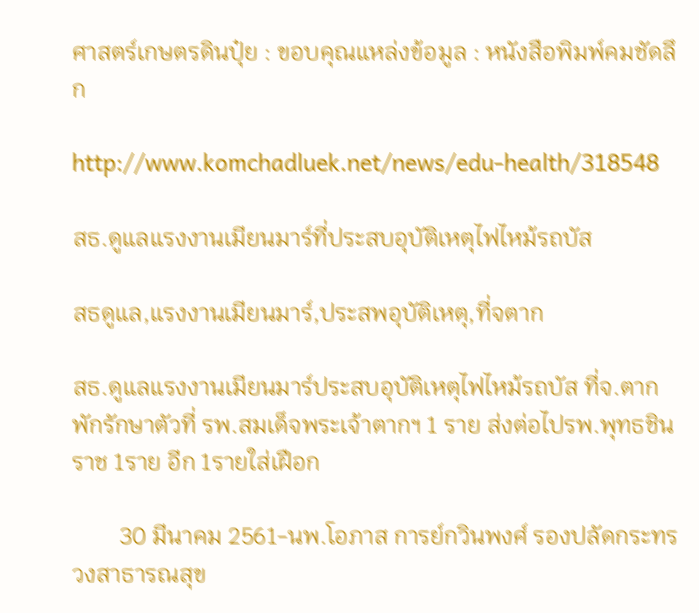ศาสตร์เกษตรดินปุ๋ย : ขอบคุณแหล่งข้อมูล : หนังสือพิมพ์คมชัดลึก

http://www.komchadluek.net/news/edu-health/318548

สธ.ดูแลแรงงานเมียนมาร์ที่ประสบอุบัติเหตุไฟไหม้รถบัส

สธดูแล,แรงงานเมียนมาร์,ประสพอุบัติเหตุ,ที่จตาก

สธ.ดูแลแรงงานเมียนมาร์ประสบอุบัติเหตุไฟไหม้รถบัส ที่จ.ตาก พักรักษาตัวที่ รพ.สมเด็จพระเจ้าตากฯ 1 ราย ส่งต่อไปรพ.พุทธชินราช 1ราย อีก 1รายใส่เฝือก

        30 มีนาคม 2561-นพ.โอภาส การย์กวินพงศ์ รองปลัดกระทรวงสาธารณสุข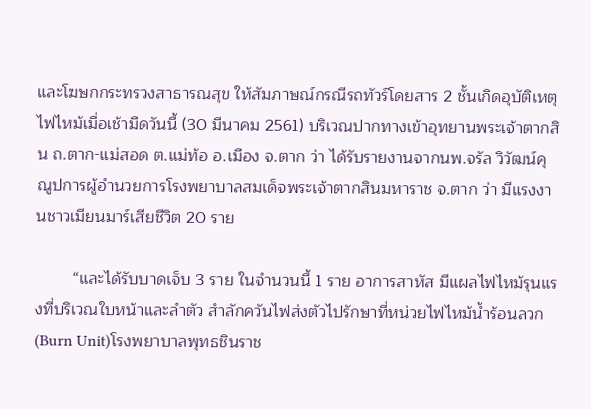และโฆษกกระทรวงสาธารณสุข ให้สัมภาษณ์กรณีรถทัวร์โดยสาร 2 ชั้นเกิดอุบัติเหตุไฟไหม้เมื่อเช้ามืดวันนี้ (30 มีนาคม 2561) บริเวณปากทางเข้าอุทยานพระเจ้าตากสิน ถ.ตาก-แม่สอด ต.แม่ท้อ อ.เมือง จ.ตาก ว่า ได้รับรายงานจากนพ.จรัล วิวัฒน์คุณูปการผู้อำนวยการโรงพยาบาลสมเด็จพระเจ้าตากสินมหาราช จ.ตาก ว่า มีแรงงานชาวเมียนมาร์เสียชีวิต 20 ราย

        “และได้รับบาดเจ็บ 3 ราย ในจำนวนนี้ 1 ราย อาการสาหัส มีแผลไฟไหม้รุนแรงที่บริเวณใบหน้าและลำตัว สำลักควันไฟส่งตัวไปรักษาที่หน่วยไฟไหม้น้ำร้อนลวก(Burn Unit)โรงพยาบาลพุทธชินราช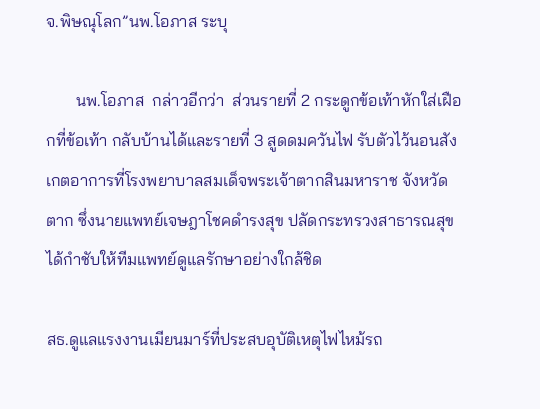จ.พิษณุโลก”นพ.โอภาส ระบุ

       นพ.โอภาส  กล่าวอีกว่า  ส่วนรายที่ 2 กระดูกข้อเท้าหักใส่เฝือกที่ข้อเท้า กลับบ้านได้และรายที่ 3 สูดดมควันไฟ รับตัวไว้นอนสังเกตอาการที่โรงพยาบาลสมเด็จพระเจ้าตากสินมหาราช จังหวัดตาก ซึ่งนายแพทย์เจษฎาโชคดำรงสุข ปลัดกระทรวงสาธารณสุข ได้กำชับให้ทีมแพทย์ดูแลรักษาอย่างใกล้ชิด

สธ.ดูแลแรงงานเมียนมาร์ที่ประสบอุบัติเหตุไฟไหม้รถ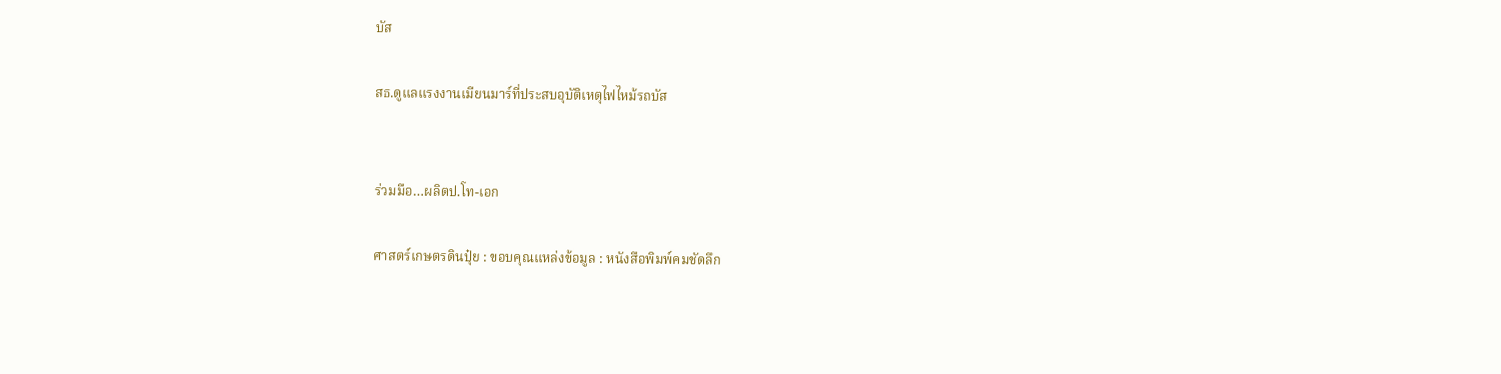บัส

สธ.ดูแลแรงงานเมียนมาร์ที่ประสบอุบัติเหตุไฟไหม้รถบัส


ร่วมมือ…ผลิตป.โท-เอก

ศาสตร์เกษตรดินปุ๋ย : ขอบคุณแหล่งข้อมูล : หนังสือพิมพ์คมชัดลึก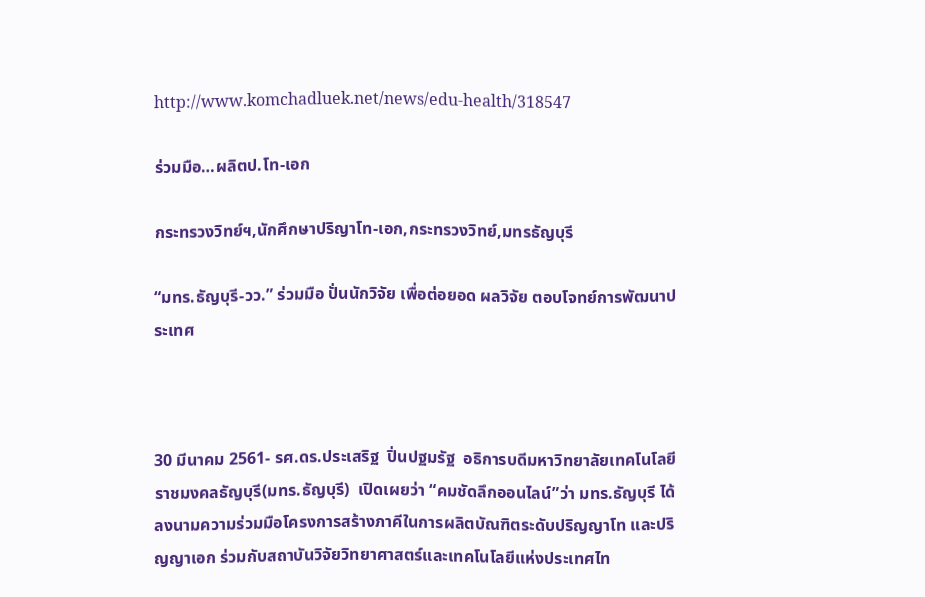http://www.komchadluek.net/news/edu-health/318547

ร่วมมือ…ผลิตป.โท-เอก

กระทรวงวิทย์ฯ,นักศึกษาปริญาโท-เอก,กระทรวงวิทย์,มทรธัญบุรี

“มทร.ธัญบุรี-วว.” ร่วมมือ ปั่นนักวิจัย เพื่อต่อยอด ผลวิจัย ตอบโจทย์การพัฒนาประเทศ



30 มีนาคม 2561- รศ.ดร.ประเสริฐ  ปิ่นปฐมรัฐ  อธิการบดีมหาวิทยาลัยเทคโนโลยีราชมงคลธัญบุรี(มทร.ธัญบุรี)  เปิดเผยว่า “คมชัดลึกออนไลน์”ว่า มทร.ธัญบุรี ได้ลงนามความร่วมมือโครงการสร้างภาคีในการผลิตบัณฑิตระดับปริญญาโท และปริญญาเอก ร่วมกับสถาบันวิจัยวิทยาศาสตร์และเทคโนโลยีแห่งประเทศไท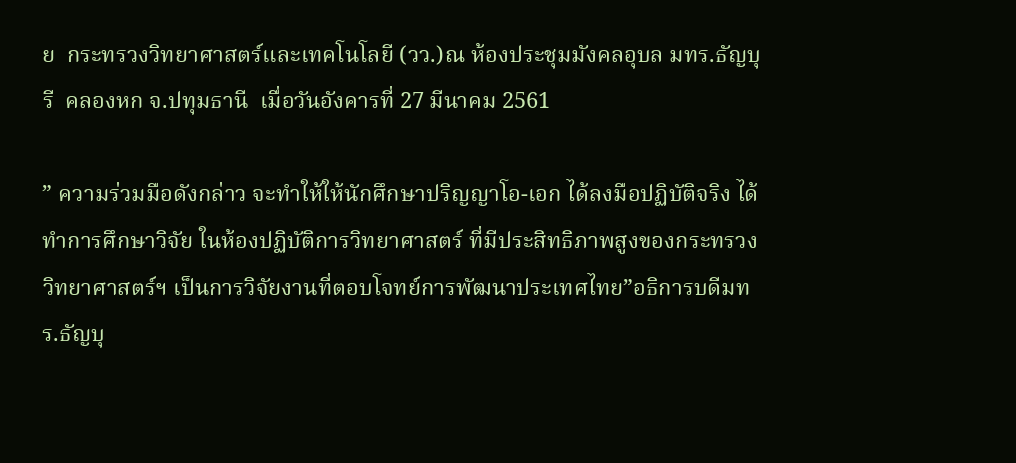ย  กระทรวงวิทยาศาสตร์และเทคโนโลยี (วว.)ณ ห้องประชุมมังคลอุบล มทร.ธัญบุรี  คลองหก จ.ปทุมธานี  เมื่อวันอังคารที่ 27 มีนาคม 2561

” ความร่วมมือดังกล่าว จะทำให้ให้นักศึกษาปริญญาโอ-เอก ได้ลงมือปฏิบัติจริง ได้ทำการศึกษาวิจัย ในห้องปฏิบัติการวิทยาศาสตร์ ที่มีประสิทธิภาพสูงของกระทรวงวิทยาศาสตร์ฯ เป็นการวิจัยงานที่ตอบโจทย์การพัฒนาประเทศไทย”อธิการบดีมทร.ธัญบุ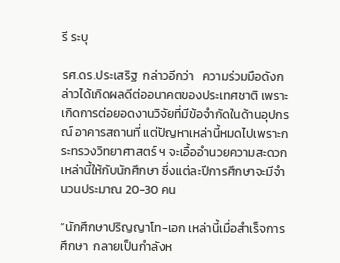รี ระบุ

รศ.ดร.ประเสริฐ  กล่าวอีกว่า   ความร่วมมือดังกล่าวได้เกิดผลดีต่ออนาคตของประเทศชาติ เพราะเกิดการต่อยอดงานวิจัยที่มีข้อจำกัดในด้านอุปกรณ์ อาคารสถานที่ แต่ปัญหาเหล่านี้หมดไปเพราะกระทรวงวิทยาศาสตร์ ฯ จะเอื้ออำนวยความสะดวกเหล่านี้ให้กับนักศึกษา ซึ่งแต่ละปีการศึกษาจะมีจำนวนประมาณ 20-30 คน

“นักศึกษาปริญญาโท-เอก เหล่านี้เมื่อสำเร็จการศึกษา  กลายเป็นกำลังห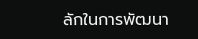ลักในการพัฒนา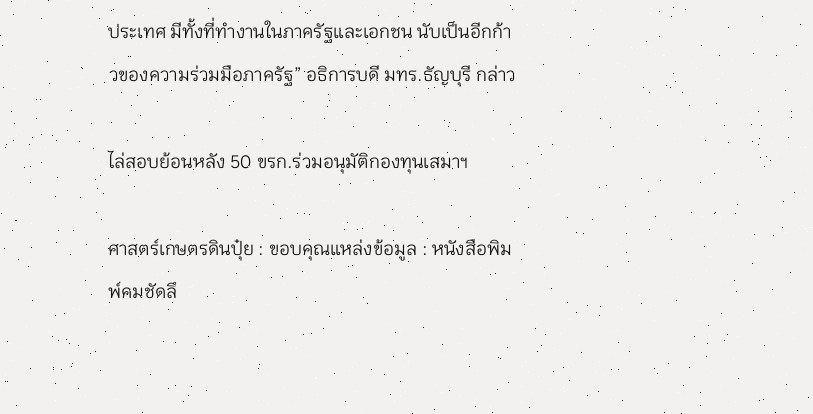ประเทศ มีทั้งที่ทำงานในภาครัฐและเอกชน นับเป็นอีกก้าวของความร่วมมือภาครัฐ” อธิการบดี มทร.ธัญบุรี กล่าว

ไล่สอบย้อนหลัง 50 ขรก.ร่วมอนุมัติกองทุนเสมาฯ

ศาสตร์เกษตรดินปุ๋ย : ขอบคุณแหล่งข้อมูล : หนังสือพิมพ์คมชัดลึ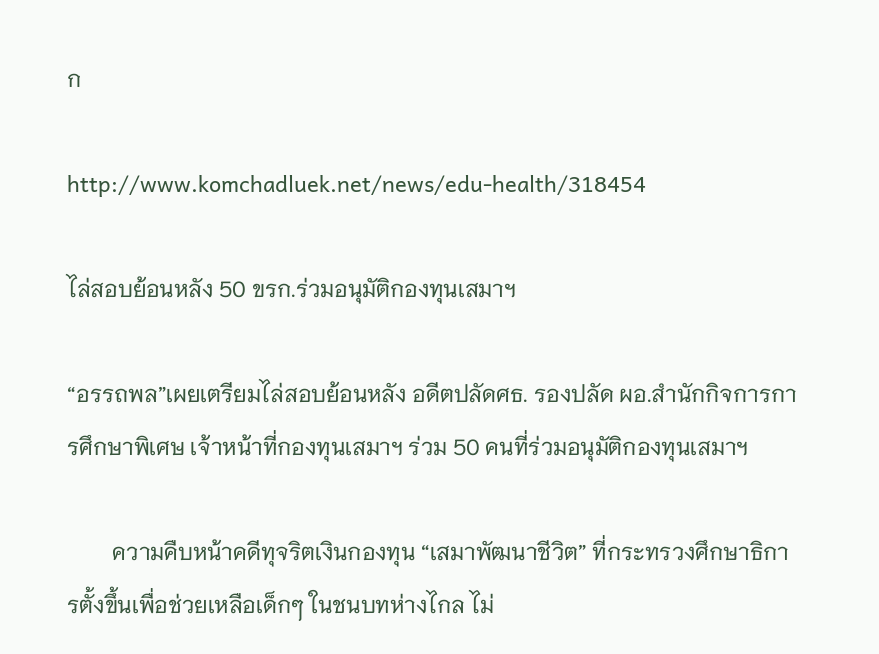ก

http://www.komchadluek.net/news/edu-health/318454

ไล่สอบย้อนหลัง 50 ขรก.ร่วมอนุมัติกองทุนเสมาฯ

“อรรถพล”เผยเตรียมไล่สอบย้อนหลัง อดีตปลัดศธ. รองปลัด ผอ.สำนักกิจการการศึกษาพิเศษ เจ้าหน้าที่กองทุนเสมาฯ ร่วม 50 คนที่ร่วมอนุมัติกองทุนเสมาฯ

        ความคืบหน้าคดีทุจริตเงินกองทุน “เสมาพัฒนาชีวิต” ที่กระทรวงศึกษาธิการตั้งขึ้นเพื่อช่วยเหลือเด็กๆ ในชนบทห่างไกล ไม่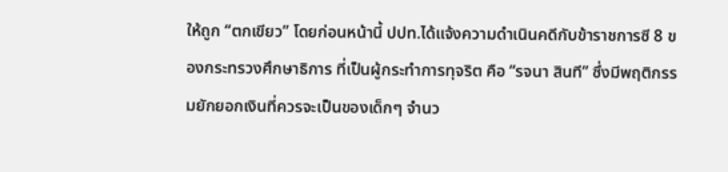ให้ถูก “ตกเขียว” โดยก่อนหน้านี้ ปปท.ได้แจ้งความดำเนินคดีกับข้าราชการซี 8 ของกระทรวงศึกษาธิการ ที่เป็นผู้กระทำการทุจริต คือ “รจนา สินที” ซึ่งมีพฤติกรรมยักยอกเงินที่ควรจะเป็นของเด็กๆ จำนว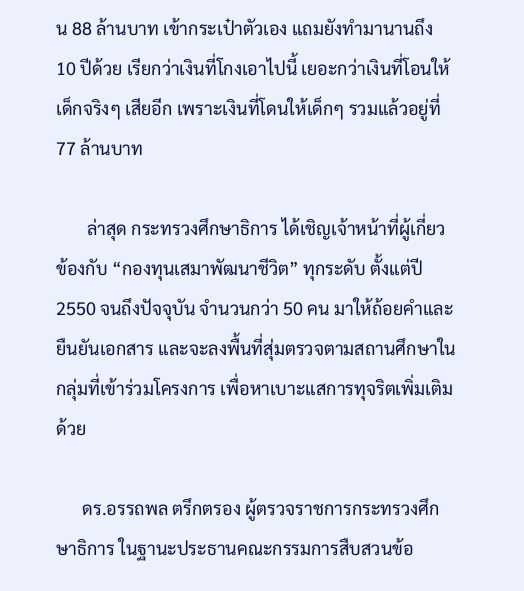น 88 ล้านบาท เข้ากระเป๋าตัวเอง แถมยังทำมานานถึง 10 ปีด้วย เรียกว่าเงินที่โกงเอาไปนี้ เยอะกว่าเงินที่โอนให้เด็กจริงๆ เสียอีก เพราะเงินที่โดนให้เด็กๆ รวมแล้วอยู่ที่ 77 ล้านบาท

       ล่าสุด กระทรวงศึกษาธิการ ได้เชิญเจ้าหน้าที่ผู้เกี่ยวข้องกับ “กองทุนเสมาพัฒนาชีวิต” ทุกระดับ ตั้งแต่ปี 2550 จนถึงปัจจุบัน จำนวนกว่า 50 คน มาให้ถ้อยคำและยืนยันเอกสาร และจะลงพื้นที่สุ่มตรวจตามสถานศึกษาในกลุ่มที่เข้าร่วมโครงการ เพื่อหาเบาะแสการทุจริตเพิ่มเติมด้วย

      ดร.อรรถพล ตรึกตรอง ผู้ตรวจราชการกระทรวงศึกษาธิการ ในฐานะประธานคณะกรรมการสืบสวนข้อ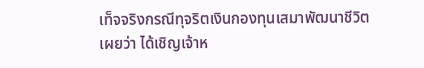เท็จจริงกรณีทุจริตเงินกองทุนเสมาพัฒนาชีวิต เผยว่า ได้เชิญเจ้าห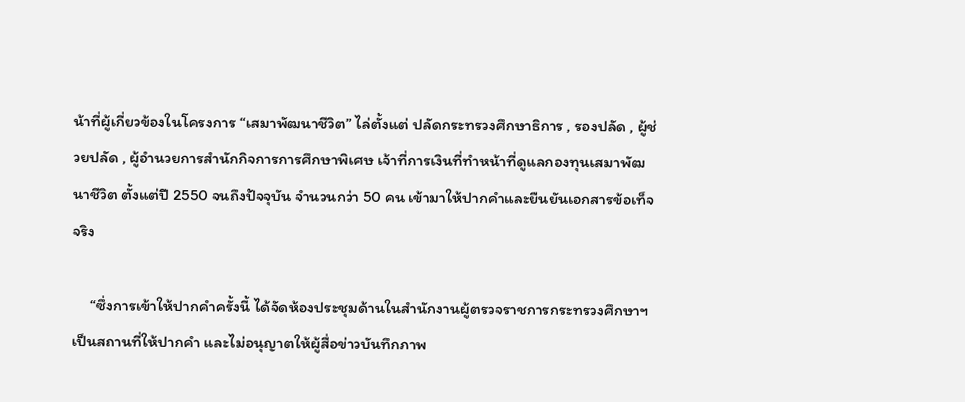น้าที่ผู้เกี่ยวข้องในโครงการ “เสมาพัฒนาชีวิต” ไล่ตั้งแต่ ปลัดกระทรวงศึกษาธิการ , รองปลัด , ผู้ช่วยปลัด , ผู้อำนวยการสำนักกิจการการศึกษาพิเศษ เจ้าที่การเงินที่ทำหน้าที่ดูแลกองทุนเสมาพัฒนาชีวิต ตั้งแต่ปี 2550 จนถึงปัจจุบัน จำนวนกว่า 50 คน เข้ามาให้ปากคำและยืนยันเอกสารข้อเท็จจริง

     “ซึ่งการเข้าให้ปากคำครั้งนี้ ได้จัดห้องประชุมด้านในสำนักงานผู้ตรวจราชการกระทรวงศึกษาฯ เป็นสถานที่ให้ปากคำ และไม่อนุญาตให้ผู้สื่อข่าวบันทึกภาพ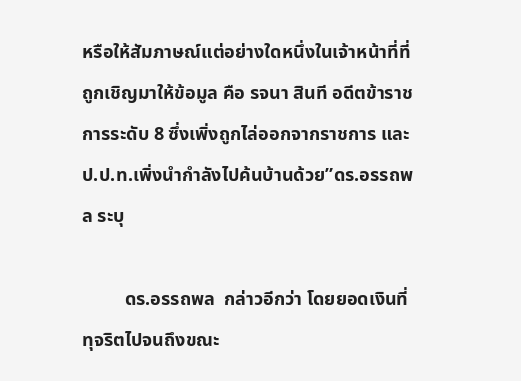หรือให้สัมภาษณ์แต่อย่างใดหนึ่งในเจ้าหน้าที่ที่ถูกเชิญมาให้ข้อมูล คือ รจนา สินที อดีตข้าราชการระดับ 8 ซึ่งเพิ่งถูกไล่ออกจากราชการ และ ป.ป.ท.เพิ่งนำกำลังไปค้นบ้านด้วย”ดร.อรรถพล ระบุ

         ดร.อรรถพล  กล่าวอีกว่า โดยยอดเงินที่ทุจริตไปจนถึงขณะ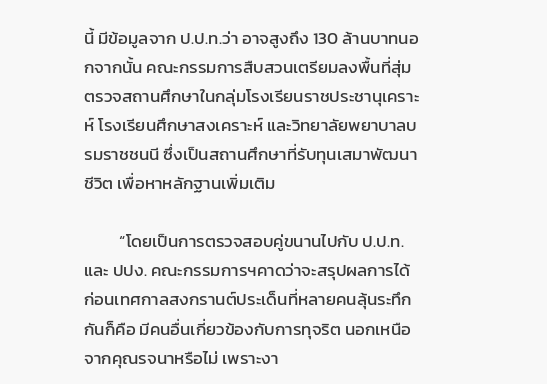นี้ มีข้อมูลจาก ป.ป.ท.ว่า อาจสูงถึง 130 ล้านบาทนอกจากนั้น คณะกรรมการสืบสวนเตรียมลงพื้นที่สุ่มตรวจสถานศึกษาในกลุ่มโรงเรียนราชประชานุเคราะห์ โรงเรียนศึกษาสงเคราะห์ และวิทยาลัยพยาบาลบรมราชชนนี ซึ่งเป็นสถานศึกษาที่รับทุนเสมาพัฒนาชีวิต เพื่อหาหลักฐานเพิ่มเติม

         “โดยเป็นการตรวจสอบคู่ขนานไปกับ ป.ป.ท.และ ปปง. คณะกรรมการฯคาดว่าจะสรุปผลการได้ก่อนเทศกาลสงกรานต์ประเด็นที่หลายคนลุ้นระทึกกันก็คือ มีคนอื่นเกี่ยวข้องกับการทุจริต นอกเหนือจากคุณรจนาหรือไม่ เพราะงา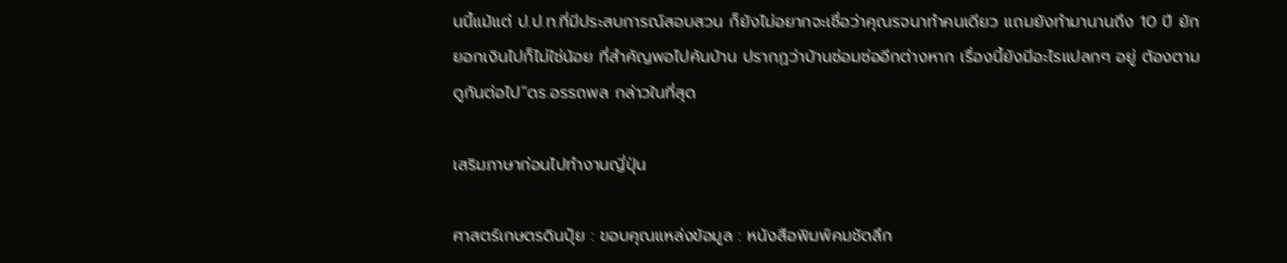นนี้แม้แต่ ป.ป.ท.ที่มีประสบการณ์สอบสวน ก็ยังไม่อยากจะเชื่อว่าคุณรจนาทำคนเดียว แถมยังทำมานานถึง 10 ปี ยักยอกเงินไปก็ไม่ใช่น้อย ที่สำคัญพอไปค้นบ้าน ปรากฏว่าบ้านซ่อมซ่ออีกต่างหาก เรื่องนี้ยังมีอะไรแปลกๆ อยู่ ต้องตามดูกันต่อไป”ดร.อรรถพล กล่าวในที่สุด

เสริมภาษาก่อนไปทำงานญี่ปุ่น

ศาสตร์เกษตรดินปุ๋ย : ขอบคุณแหล่งข้อมูล : หนังสือพิมพ์คมชัดลึก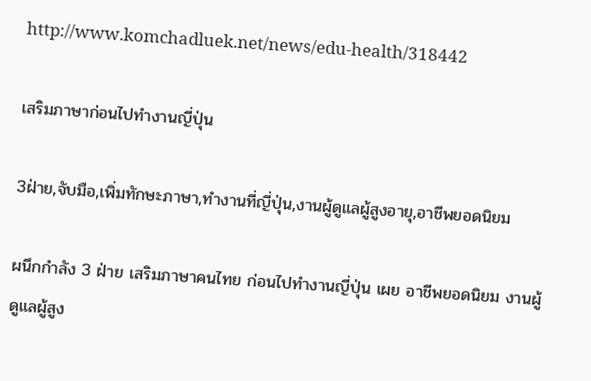http://www.komchadluek.net/news/edu-health/318442

เสริมภาษาก่อนไปทำงานญี่ปุ่น

3ฝ่าย,จับมือ,เพิ่มทักษะภาษา,ทำงานที่ญี่ปุ่น,งานผู้ดูแลผู้สูงอายุ,อาชีพยอดนิยม

ผนึกกำลัง 3 ฝ่าย เสริมภาษาคนไทย ก่อนไปทำงานญี่ปุ่น เผย อาชีพยอดนิยม งานผู้ดูแลผู้สูง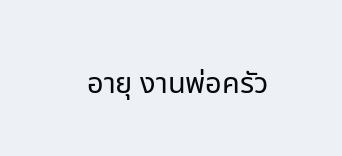อายุ งานพ่อครัว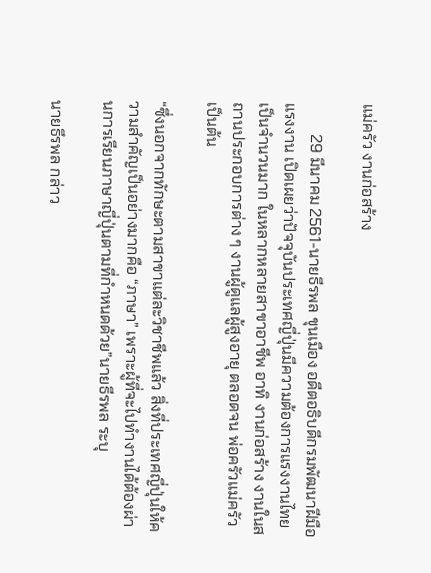แม่ครัว งานก่อสร้าง

        29 มีนาคม 2561-นายธีรพล ขุนเมือง อดีตอธิบดีกรมพัฒนาฝีมือแรงงาน เปิดเผยว่าปัจจุบันประเทศญี่ปุ่นมีความต้องการแรงงานไทยเป็นจำนวนมาก ในหลากหลายสาขาอาชีพ อาทิ งานก่อสร้าง งานในสถานประกอบการต่าง ๆ งานผู้ดูแลผู้สูงอายุ ตลอดจน พ่อครัวแม่ครัว เป็นต้น

“ซึ่งนอกจากทักษะตามสาขาแต่ละวิชาชีพแล้ว สิ่งที่ประเทศญี่ปุ่นให้ความสำคัญเป็นอย่างมากคือ “ภาษา” เพราะผู้ที่จะไปทำงานได้ต้องผ่านการเรียนภาษาญี่ปุ่นตามที่กำหนดด้วย”นายธีรพล ระบุ

นายธึรพล กล่าว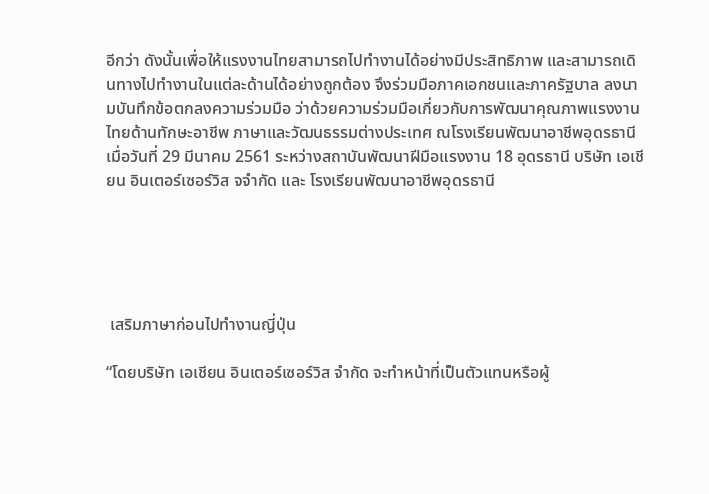อีกว่า ดังนั้นเพื่อให้แรงงานไทยสามารถไปทำงานได้อย่างมีประสิทธิภาพ และสามารถเดินทางไปทำงานในแต่ละด้านได้อย่างถูกต้อง จึงร่วมมือภาคเอกชนและภาครัฐบาล ลงนามบันทึกข้อตกลงความร่วมมือ ว่าด้วยความร่วมมือเกี่ยวกับการพัฒนาคุณภาพแรงงานไทยด้านทักษะอาชีพ ภาษาและวัฒนธรรมต่างประเทศ ณโรงเรียนพัฒนาอาชีพอุดรธานี  เมื่อวันที่ 29 มีนาคม 2561 ระหว่างสถาบันพัฒนาฝีมือแรงงาน 18 อุดรธานี บริษัท เอเชียน อินเตอร์เซอร์วิส จจำกัด และ โรงเรียนพัฒนาอาชีพอุดรธานี





 เสริมภาษาก่อนไปทำงานญี่ปุ่น

“โดยบริษัท เอเชียน อินเตอร์เซอร์วิส จำกัด จะทำหน้าที่เป็นตัวแทนหรือผู้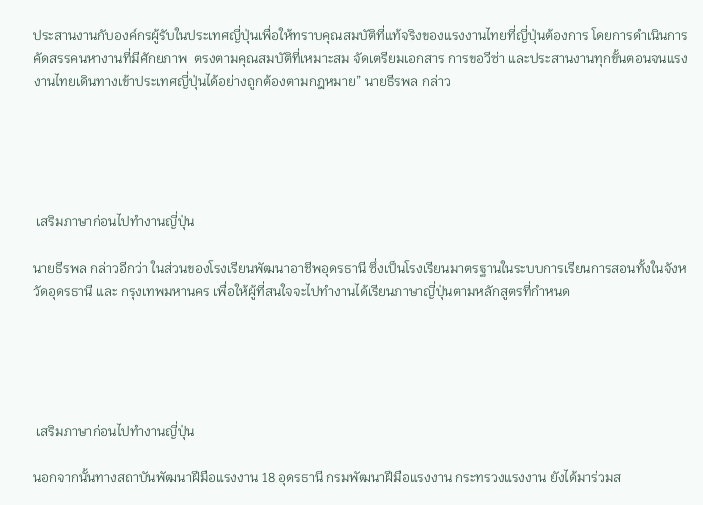ประสานงานกับองค์กรผู้รับในประเทศญี่ปุ่นเพื่อให้ทราบคุณสมบัติที่แท้จริงของแรงงานไทยที่ญี่ปุ่นต้องการ โดยการดำเนินการคัดสรรคนหางานที่มีศักยภาพ  ตรงตามคุณสมบัติที่เหมาะสม จัดเตรียมเอกสาร การขอวีซ่า และประสานงานทุกขั้นตอนจนแรงงานไทยเดินทางเข้าประเทศญี่ปุ่นได้อย่างถูกต้องตามกฎหมาย” นายธีรพล กล่าว





 เสริมภาษาก่อนไปทำงานญี่ปุ่น

นายธีรพล กล่าวอีกว่า ในส่วนของโรงเรียนพัฒนาอาชีพอุดรธานี ซึ่งเป็นโรงเรียนมาตรฐานในระบบการเรียนการสอนทั้งในจังหวัดอุดรธานี และ กรุงเทพมหานคร เพื่อให้ผู้ที่สนใจจะไปทำงานได้เรียนภาษาญี่ปุ่นตามหลักสูตรที่กำหนด





 เสริมภาษาก่อนไปทำงานญี่ปุ่น

นอกจากนั้นทางสถาบันพัฒนาฝีมือแรงงาน 18 อุดรธานี กรมพัฒนาฝีมือแรงงาน กระทรวงแรงงาน ยังได้มาร่วมส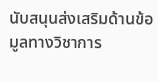นับสนุนส่งเสริมด้านข้อมูลทางวิชาการ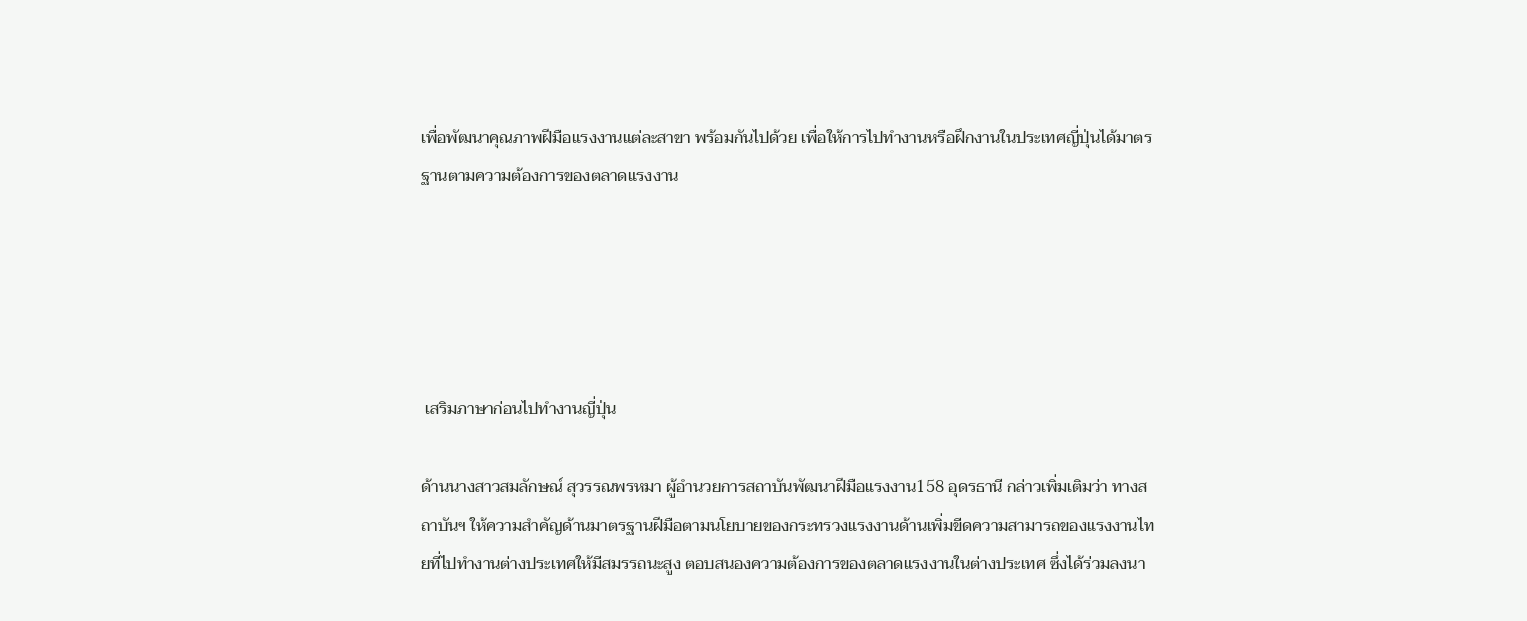เพื่อพัฒนาคุณภาพฝีมือแรงงานแต่ละสาขา พร้อมกันไปด้วย เพื่อให้การไปทำงานหรือฝึกงานในประเทศญี่ปุ่นได้มาตรฐานตามความต้องการของตลาดแรงงาน





 เสริมภาษาก่อนไปทำงานญี่ปุ่น

ด้านนางสาวสมลักษณ์ สุวรรณพรหมา ผู้อำนวยการสถาบันพัฒนาฝีมือแรงงาน158 อุดรธานี กล่าวเพิ่มเติมว่า ทางสถาบันฯ ให้ความสำคัญด้านมาตรฐานฝีมือตามนโยบายของกระทรวงแรงงานด้านเพิ่มขีดความสามารถของแรงงานไทยที่ไปทำงานต่างประเทศให้มีสมรรถนะสูง ตอบสนองความต้องการของตลาดแรงงานในต่างประเทศ ซึ่งได้ร่วมลงนา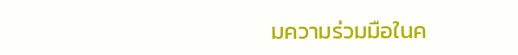มความร่วมมือในค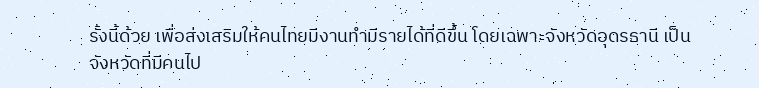รั้งนี้ด้วย เพื่อส่งเสริมให้คนไทยมีงานทำมีรายได้ที่ดีขึ้น โดยเฉพาะจังหวัดอุดรธานี เป็นจังหวัดที่มีคนไป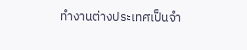ทำงานต่างประเทศเป็นจำ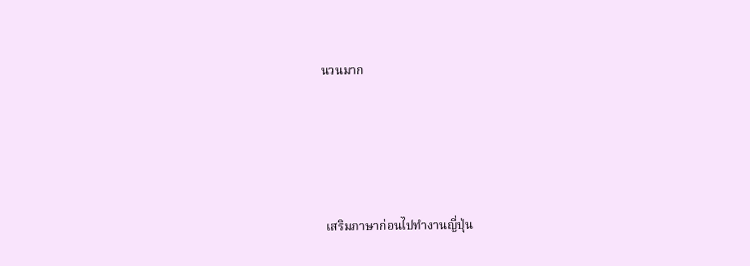นวนมาก





 เสริมภาษาก่อนไปทำงานญี่ปุ่น